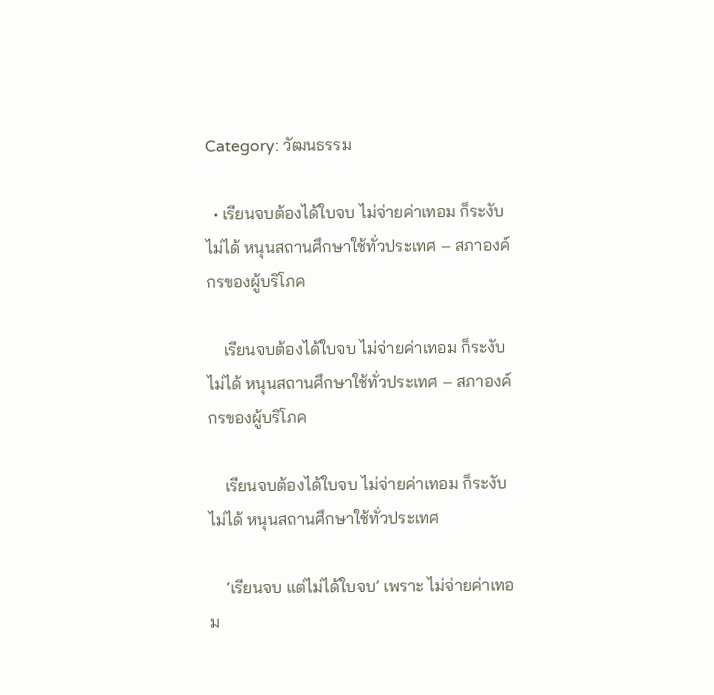Category: วัฒนธรรม

  • เรียนจบต้องได้ใบจบ ไม่จ่ายค่าเทอม ก็ระงับไม่ได้ หนุนสถานศึกษาใช้ทั่วประเทศ – สภาองค์กรของผู้บริโภค

    เรียนจบต้องได้ใบจบ ไม่จ่ายค่าเทอม ก็ระงับไม่ได้ หนุนสถานศึกษาใช้ทั่วประเทศ – สภาองค์กรของผู้บริโภค

    เรียนจบต้องได้ใบจบ ไม่จ่ายค่าเทอม ก็ระงับไม่ได้ หนุนสถานศึกษาใช้ทั่วประเทศ

    ‘เรียนจบ แต่ไม่ได้ใบจบ’ เพราะ ไม่จ่ายค่าเทอม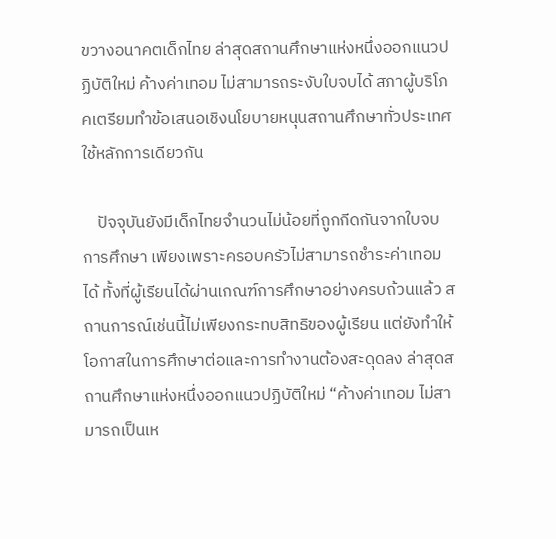ขวางอนาคตเด็กไทย ล่าสุดสถานศึกษาแห่งหนึ่งออกแนวปฏิบัติใหม่ ค้างค่าเทอม ไม่สามารถระงับใบจบได้ สภาผู้บริโภคเตรียมทำข้อเสนอเชิงนโยบายหนุนสถานศึกษาทั่วประเทศใช้หลักการเดียวกัน

    ปัจจุบันยังมีเด็กไทยจำนวนไม่น้อยที่ถูกกีดกันจากใบจบการศึกษา เพียงเพราะครอบครัวไม่สามารถชำระค่าเทอมได้ ทั้งที่ผู้เรียนได้ผ่านเกณฑ์การศึกษาอย่างครบถ้วนแล้ว สถานการณ์เช่นนี้ไม่เพียงกระทบสิทธิของผู้เรียน แต่ยังทำให้โอกาสในการศึกษาต่อและการทำงานต้องสะดุดลง ล่าสุดสถานศึกษาแห่งหนึ่งออกแนวปฏิบัติใหม่ “ค้างค่าเทอม ไม่สามารถเป็นเห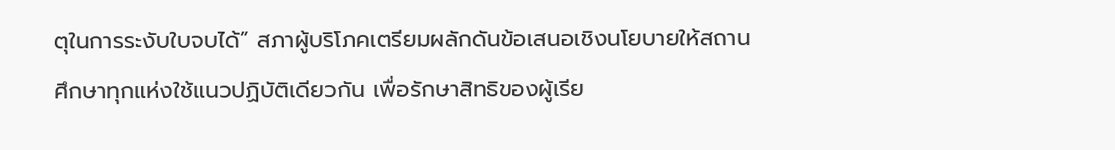ตุในการระงับใบจบได้” สภาผู้บริโภคเตรียมผลักดันข้อเสนอเชิงนโยบายให้สถานศึกษาทุกแห่งใช้แนวปฏิบัติเดียวกัน เพื่อรักษาสิทธิของผู้เรีย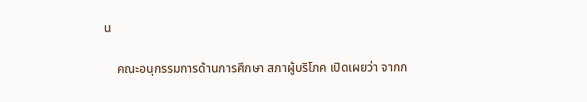น

    คณะอนุกรรมการด้านการศึกษา สภาผู้บริโภค เปิดเผยว่า จากก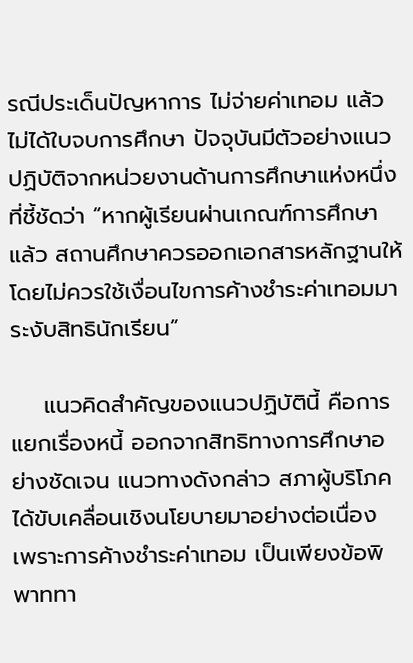รณีประเด็นปัญหาการ ไม่จ่ายค่าเทอม แล้วไม่ได้ใบจบการศึกษา ปัจจุบันมีตัวอย่างแนวปฏิบัติจากหน่วยงานด้านการศึกษาแห่งหนึ่ง ที่ชี้ชัดว่า “หากผู้เรียนผ่านเกณฑ์การศึกษาแล้ว สถานศึกษาควรออกเอกสารหลักฐานให้ โดยไม่ควรใช้เงื่อนไขการค้างชำระค่าเทอมมาระงับสิทธินักเรียน”

    แนวคิดสำคัญของแนวปฏิบัตินี้ คือการ แยกเรื่องหนี้ ออกจากสิทธิทางการศึกษาอย่างชัดเจน แนวทางดังกล่าว สภาผู้บริโภคได้ขับเคลื่อนเชิงนโยบายมาอย่างต่อเนื่อง เพราะการค้างชำระค่าเทอม เป็นเพียงข้อพิพาททา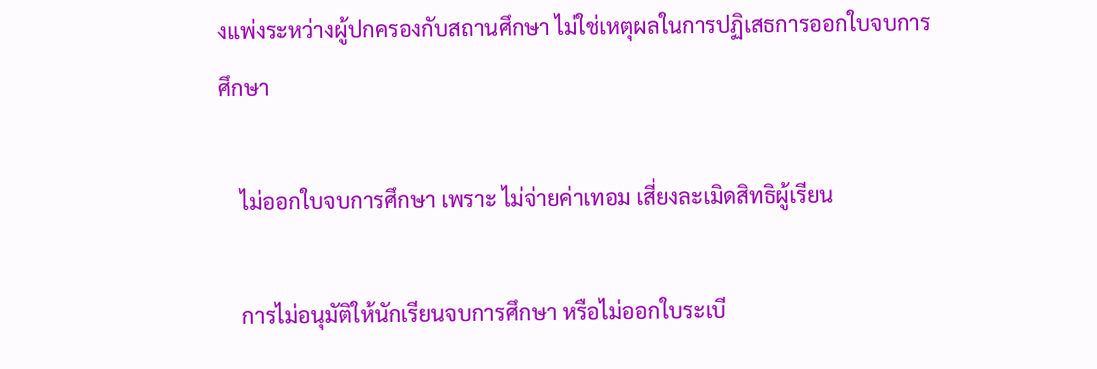งแพ่งระหว่างผู้ปกครองกับสถานศึกษา ไม่ใช่เหตุผลในการปฏิเสธการออกใบจบการศึกษา

    ไม่ออกใบจบการศึกษา เพราะ ไม่จ่ายค่าเทอม เสี่ยงละเมิดสิทธิผู้เรียน

    การไม่อนุมัติให้นักเรียนจบการศึกษา หรือไม่ออกใบระเบี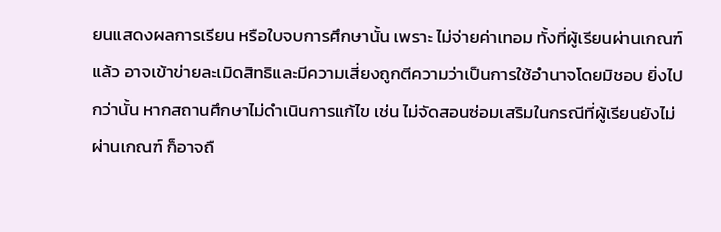ยนแสดงผลการเรียน หรือใบจบการศึกษานั้น เพราะ ไม่จ่ายค่าเทอม ทั้งที่ผู้เรียนผ่านเกณฑ์แล้ว อาจเข้าข่ายละเมิดสิทธิและมีความเสี่ยงถูกตีความว่าเป็นการใช้อำนาจโดยมิชอบ ยิ่งไปกว่านั้น หากสถานศึกษาไม่ดำเนินการแก้ไข เช่น ไม่จัดสอนซ่อมเสริมในกรณีที่ผู้เรียนยังไม่ผ่านเกณฑ์ ก็อาจถื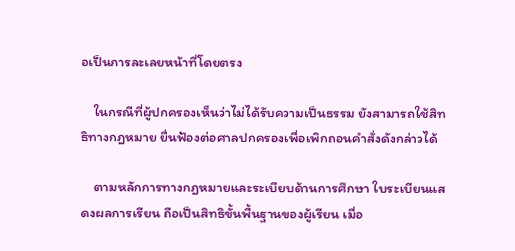อเป็นการละเลยหน้าที่โดยตรง

    ในกรณีที่ผู้ปกครองเห็นว่าไม่ได้รับความเป็นธรรม ยังสามารถใช้สิทธิทางกฎหมาย ยื่นฟ้องต่อศาลปกครองเพื่อเพิกถอนคำสั่งดังกล่าวได้

    ตามหลักการทางกฎหมายและระเบียบด้านการศึกษา ใบระเบียนแสดงผลการเรียน ถือเป็นสิทธิขั้นพื้นฐานของผู้เรียน เมื่อ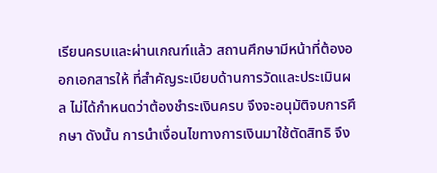เรียนครบและผ่านเกณฑ์แล้ว สถานศึกษามีหน้าที่ต้องออกเอกสารให้ ที่สำคัญระเบียบด้านการวัดและประเมินผล ไม่ได้กำหนดว่าต้องชำระเงินครบ จึงจะอนุมัติจบการศึกษา ดังนั้น การนำเงื่อนไขทางการเงินมาใช้ตัดสิทธิ จึง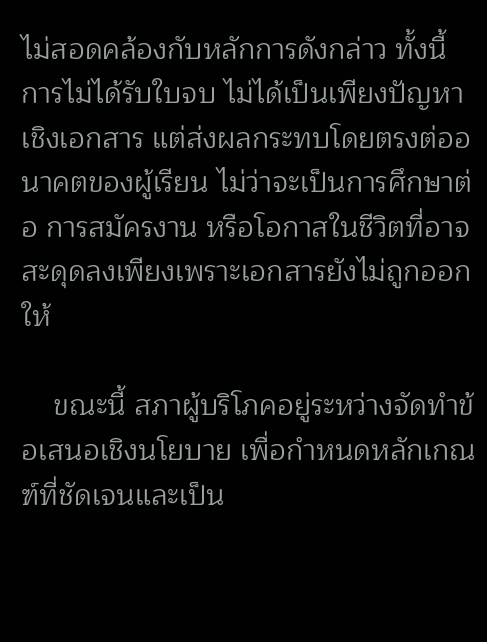ไม่สอดคล้องกับหลักการดังกล่าว ทั้งนี้ การไม่ได้รับใบจบ ไม่ได้เป็นเพียงปัญหาเชิงเอกสาร แต่ส่งผลกระทบโดยตรงต่ออนาคตของผู้เรียน ไม่ว่าจะเป็นการศึกษาต่อ การสมัครงาน หรือโอกาสในชีวิตที่อาจสะดุดลงเพียงเพราะเอกสารยังไม่ถูกออกให้

    ขณะนี้ สภาผู้บริโภคอยู่ระหว่างจัดทำข้อเสนอเชิงนโยบาย เพื่อกำหนดหลักเกณฑ์ที่ชัดเจนและเป็น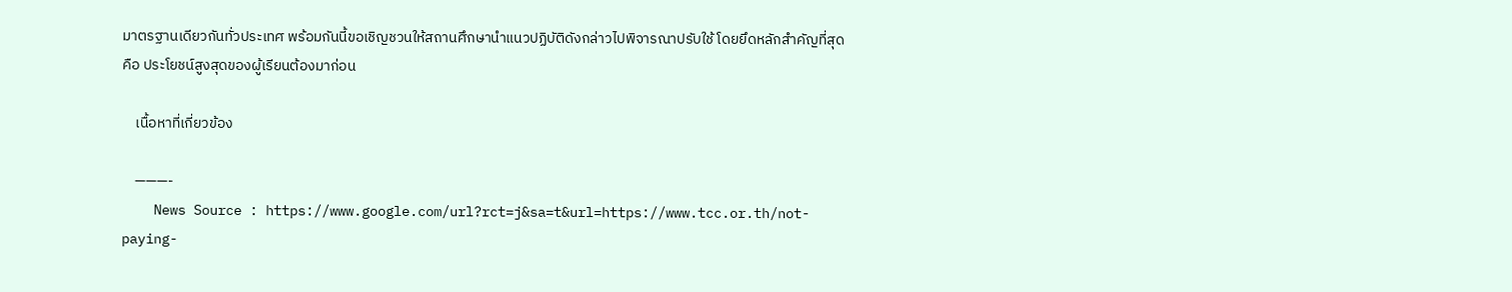มาตรฐานเดียวกันทั่วประเทศ พร้อมกันนี้ขอเชิญชวนให้สถานศึกษานำแนวปฏิบัติดังกล่าวไปพิจารณาปรับใช้ โดยยึดหลักสำคัญที่สุด คือ ประโยชน์สูงสุดของผู้เรียนต้องมาก่อน

    เนื้อหาที่เกี่ยวข้อง

    ———-
    News Source : https://www.google.com/url?rct=j&sa=t&url=https://www.tcc.or.th/not-paying-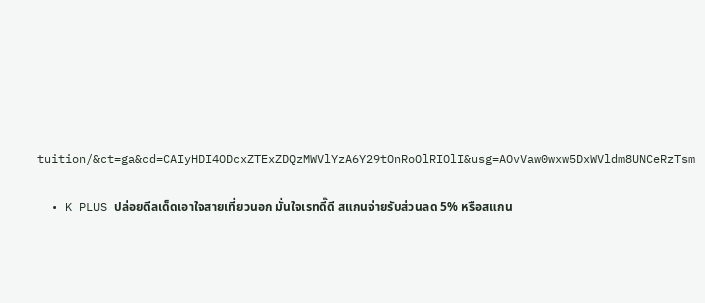tuition/&ct=ga&cd=CAIyHDI4ODcxZTExZDQzMWVlYzA6Y29tOnRoOlRIOlI&usg=AOvVaw0wxw5DxWVldm8UNCeRzTsm

  • K PLUS ปล่อยดีลเด็ดเอาใจสายเที่ยวนอก มั่นใจเรทดี๊ดี สแกนจ่ายรับส่วนลด 5% หรือสแกน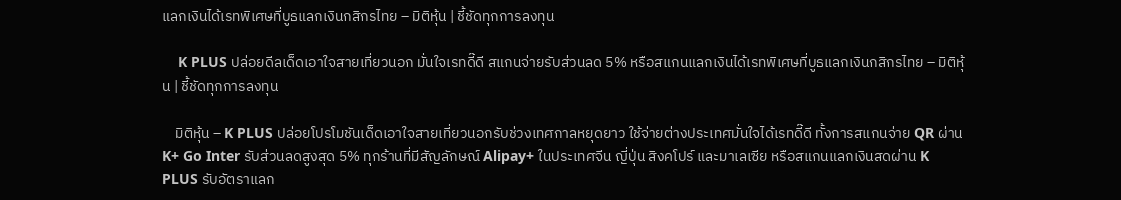แลกเงินได้เรทพิเศษที่บูธแลกเงินกสิกรไทย – มิติหุ้น | ชี้ชัดทุกการลงทุน

    K PLUS ปล่อยดีลเด็ดเอาใจสายเที่ยวนอก มั่นใจเรทดี๊ดี สแกนจ่ายรับส่วนลด 5% หรือสแกนแลกเงินได้เรทพิเศษที่บูธแลกเงินกสิกรไทย – มิติหุ้น | ชี้ชัดทุกการลงทุน

    มิติหุ้น – K PLUS ปล่อยโปรโมชันเด็ดเอาใจสายเที่ยวนอกรับช่วงเทศกาลหยุดยาว ใช้จ่ายต่างประเทศมั่นใจได้เรทดี๊ดี ทั้งการสแกนจ่าย QR ผ่าน K+ Go Inter รับส่วนลดสูงสุด 5% ทุกร้านที่มีสัญลักษณ์ Alipay+ ในประเทศจีน ญี่ปุ่น สิงคโปร์ และมาเลเซีย หรือสแกนแลกเงินสดผ่าน K PLUS รับอัตราแลก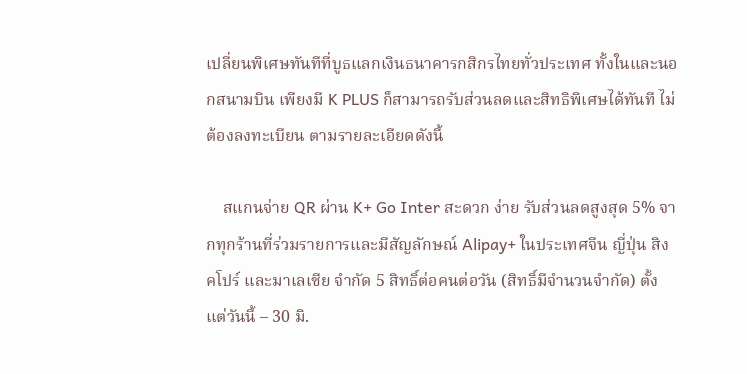เปลี่ยนพิเศษทันทีที่บูธแลกเงินธนาคารกสิกรไทยทั่วประเทศ ทั้งในและนอกสนามบิน เพียงมี K PLUS ก็สามารถรับส่วนลดและสิทธิพิเศษได้ทันที ไม่ต้องลงทะเบียน ตามรายละเอียดดังนี้

    สแกนจ่าย QR ผ่าน K+ Go Inter สะดวก ง่าย รับส่วนลดสูงสุด 5% จากทุกร้านที่ร่วมรายการและมีสัญลักษณ์ Alipay+ ในประเทศจีน ญี่ปุ่น สิงคโปร์ และมาเลเซีย จำกัด 5 สิทธิ์ต่อคนต่อวัน (สิทธิ์มีจำนวนจำกัด) ตั้งแต่วันนี้ – 30 มิ.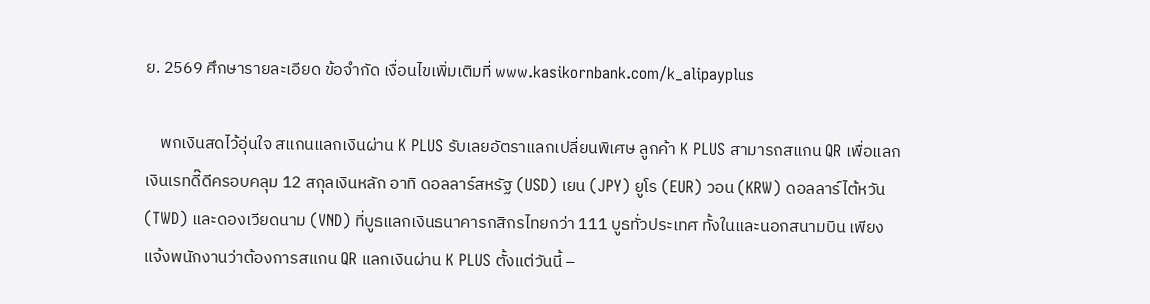ย. 2569 ศึกษารายละเอียด ข้อจำกัด เงื่อนไขเพิ่มเติมที่ www.kasikornbank.com/k_alipayplus

    พกเงินสดไว้อุ่นใจ สแกนแลกเงินผ่าน K PLUS รับเลยอัตราแลกเปลี่ยนพิเศษ ลูกค้า K PLUS สามารถสแกน QR เพื่อแลกเงินเรทดี๊ดีครอบคลุม 12 สกุลเงินหลัก อาทิ ดอลลาร์สหรัฐ (USD) เยน (JPY) ยูโร (EUR) วอน (KRW) ดอลลาร์ไต้หวัน (TWD) และดองเวียดนาม (VND) ที่บูธแลกเงินธนาคารกสิกรไทยกว่า 111 บูธทั่วประเทศ ทั้งในและนอกสนามบิน เพียงแจ้งพนักงานว่าต้องการสแกน QR แลกเงินผ่าน K PLUS ตั้งแต่วันนี้ –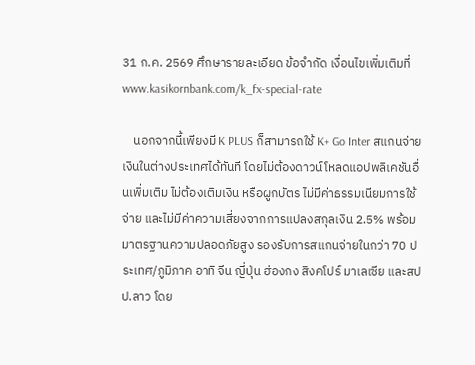31 ก.ค. 2569 ศึกษารายละเอียด ข้อจำกัด เงื่อนไขเพิ่มเติมที่ www.kasikornbank.com/k_fx-special-rate

    นอกจากนี้เพียงมี K PLUS ก็สามารถใช้ K+ Go Inter สแกนจ่ายเงินในต่างประเทศได้ทันที โดยไม่ต้องดาวน์โหลดแอปพลิเคชันอื่นเพิ่มเติม ไม่ต้องเติมเงิน หรือผูกบัตร ไม่มีค่าธรรมเนียมการใช้จ่าย และไม่มีค่าความเสี่ยงจากการแปลงสกุลเงิน 2.5% พร้อมมาตรฐานความปลอดภัยสูง รองรับการสแกนจ่ายในกว่า 70 ประเทศ/ภูมิภาค อาทิ จีน ญี่ปุ่น ฮ่องกง สิงคโปร์ มาเลเซีย และสปป.ลาว โดย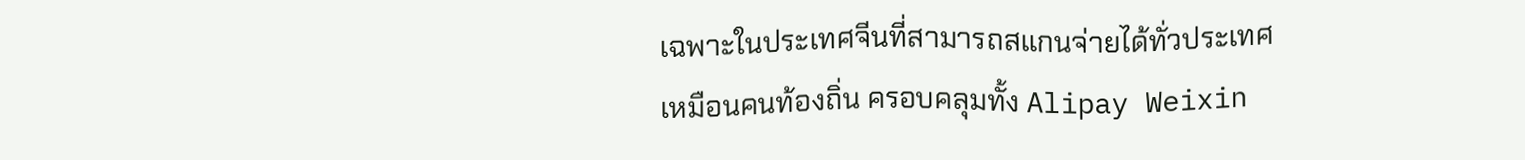เฉพาะในประเทศจีนที่สามารถสแกนจ่ายได้ทั่วประเทศเหมือนคนท้องถิ่น ครอบคลุมทั้ง Alipay Weixin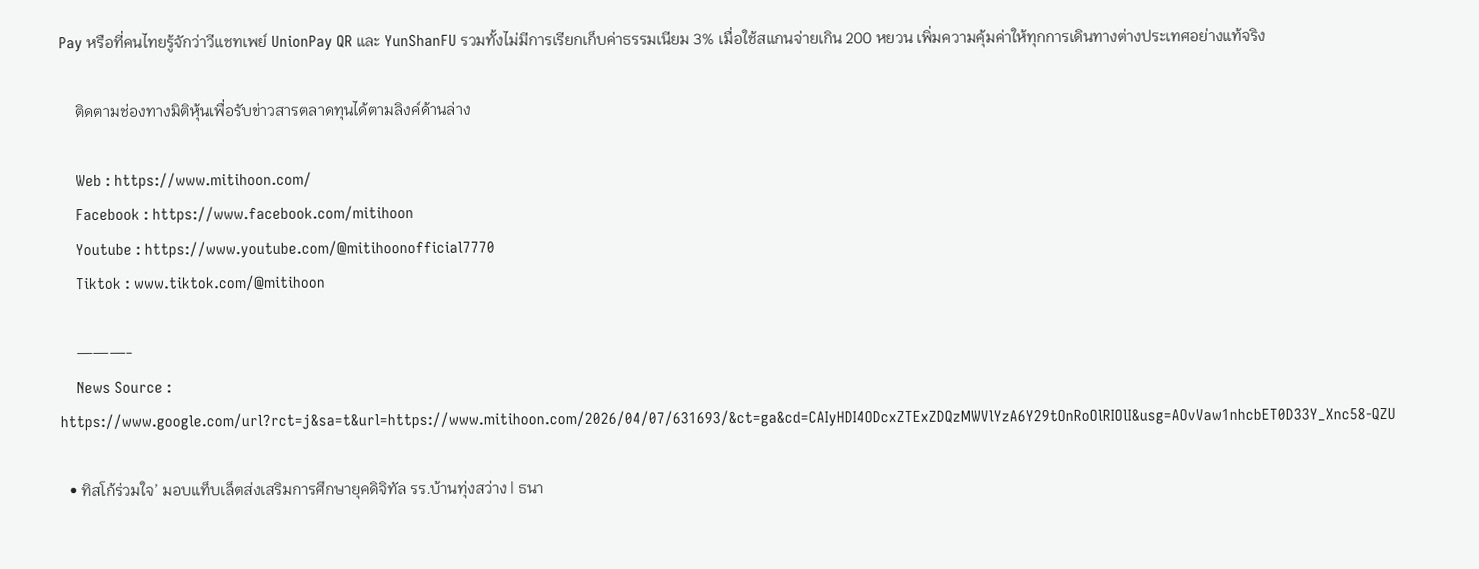Pay หรือที่คนไทยรู้จักว่าวีแชทเพย์ UnionPay QR และ YunShanFU รวมทั้งไม่มีการเรียกเก็บค่าธรรมเนียม 3% เมื่อใช้สแกนจ่ายเกิน 200 หยวน เพิ่มความคุ้มค่าให้ทุกการเดินทางต่างประเทศอย่างแท้จริง

    ติดตามช่องทางมิติหุ้นเพื่อรับข่าวสารตลาดทุนได้ตามลิงค์ด้านล่าง

    Web : https://www.mitihoon.com/
    Facebook : https://www.facebook.com/mitihoon
    Youtube : https://www.youtube.com/@mitihoonofficial7770
    Tiktok : www.tiktok.com/@mitihoon

    ———-
    News Source : https://www.google.com/url?rct=j&sa=t&url=https://www.mitihoon.com/2026/04/07/631693/&ct=ga&cd=CAIyHDI4ODcxZTExZDQzMWVlYzA6Y29tOnRoOlRIOlI&usg=AOvVaw1nhcbET0D33Y_Xnc58-QZU

  • ทิสโก้ร่วมใจ’ มอบแท็บเล็ตส่งเสริมการศึกษายุคดิจิทัล รร.บ้านทุ่งสว่าง | ธนา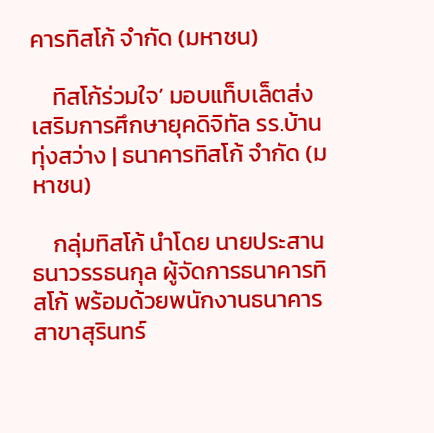คารทิสโก้ จำกัด (มหาชน)

    ทิสโก้ร่วมใจ’ มอบแท็บเล็ตส่งเสริมการศึกษายุคดิจิทัล รร.บ้านทุ่งสว่าง | ธนาคารทิสโก้ จำกัด (มหาชน)

    กลุ่มทิสโก้ นำโดย นายประสาน  ธนาวรรธนกุล ผู้จัดการธนาคารทิสโก้ พร้อมด้วยพนักงานธนาคาร สาขาสุรินทร์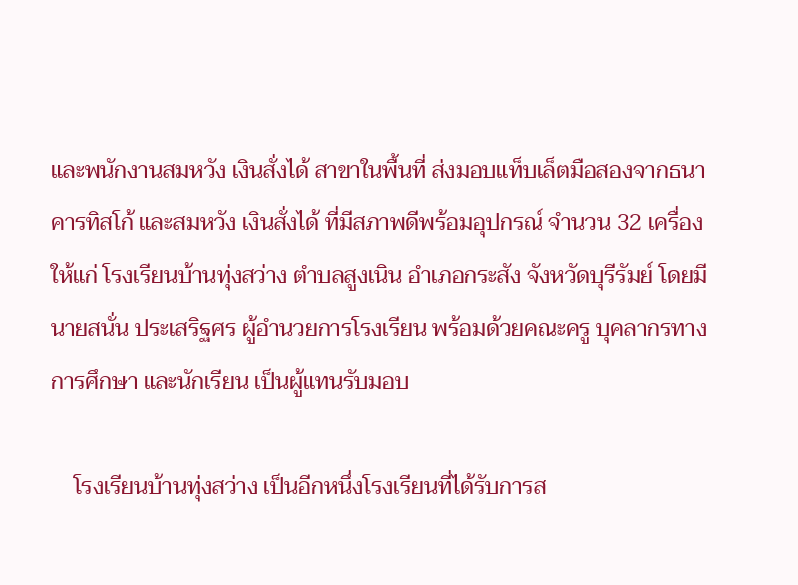และพนักงานสมหวัง เงินสั่งได้ สาขาในพื้นที่ ส่งมอบแท็บเล็ตมือสองจากธนาคารทิสโก้ และสมหวัง เงินสั่งได้ ที่มีสภาพดีพร้อมอุปกรณ์ จำนวน 32 เครื่อง ให้แก่ โรงเรียนบ้านทุ่งสว่าง ตำบลสูงเนิน อำเภอกระสัง จังหวัดบุรีรัมย์ โดยมีนายสนั่น ประเสริฐศร ผู้อำนวยการโรงเรียน พร้อมด้วยคณะครู บุคลากรทางการศึกษา และนักเรียน เป็นผู้แทนรับมอบ

    โรงเรียนบ้านทุ่งสว่าง เป็นอีกหนึ่งโรงเรียนที่ได้รับการส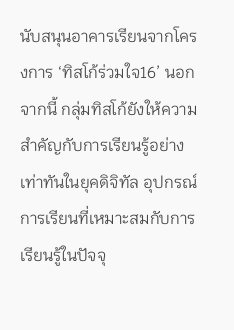นับสนุนอาคารเรียนจากโครงการ ‘ทิสโก้ร่วมใจ16’ นอกจากนี้ กลุ่มทิสโก้ยังให้ความสำคัญกับการเรียนรู้อย่างเท่าทันในยุคดิจิทัล อุปกรณ์การเรียนที่เหมาะสมกับการเรียนรู้ในปัจจุ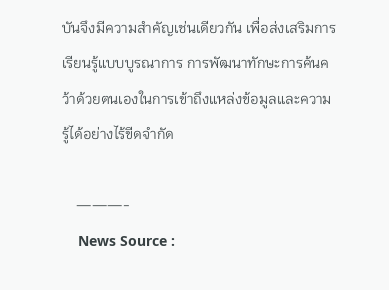บันจึงมีความสำคัญเช่นเดียวกัน เพื่อส่งเสริมการเรียนรู้แบบบูรณาการ การพัฒนาทักษะการค้นคว้าด้วยตนเองในการเข้าถึงแหล่งข้อมูลและความรู้ได้อย่างไร้ขีดจำกัด

    ———-
    News Source :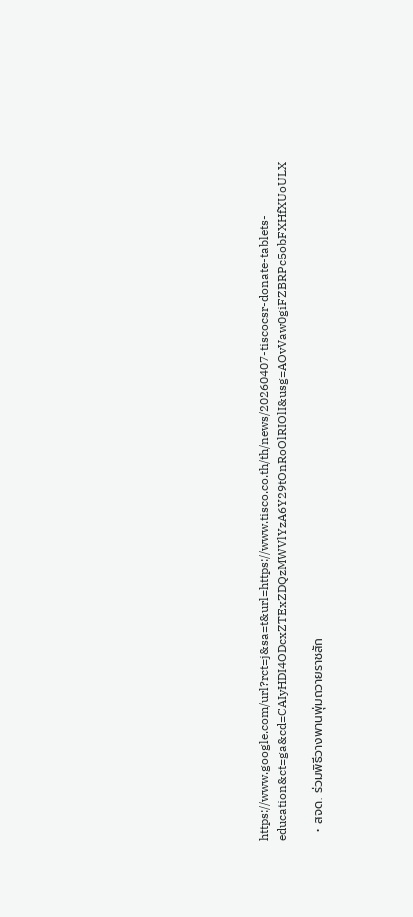https://www.google.com/url?rct=j&sa=t&url=https://www.tisco.co.th/th/news/20260407-tiscocsr-donate-tablets-education&ct=ga&cd=CAIyHDI4ODcxZTExZDQzMWVlYzA6Y29tOnRoOlRIOlI&usg=AOvVaw0giFZBRPc5obFXHfXUoULX

  • สจด. ร่วมพิธีวางพานพุ่มถวายราชสัก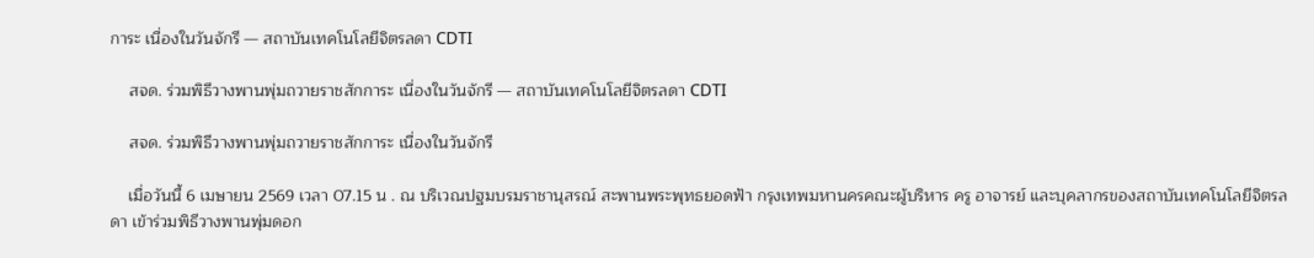การะ เนื่องในวันจักรี — สถาบันเทคโนโลยีจิตรลดา CDTI

    สจด. ร่วมพิธีวางพานพุ่มถวายราชสักการะ เนื่องในวันจักรี — สถาบันเทคโนโลยีจิตรลดา CDTI

    สจด. ร่วมพิธีวางพานพุ่มถวายราชสักการะ เนื่องในวันจักรี

    เมื่อวันนี้ 6 เมษายน 2569 เวลา 07.15 น . ณ บริเวณปฐมบรมราชานุสรณ์ สะพานพระพุทธยอดฟ้า กรุงเทพมหานครคณะผู้บริหาร ครู อาจารย์ และบุคลากรของสถาบันเทคโนโลยีจิตรลดา เข้าร่วมพิธีวางพานพุ่มดอก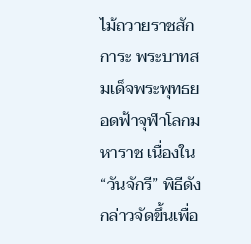ไม้ถวายราชสักการะ พระบาทสมเด็จพระพุทธยอดฟ้าจุฬาโลกมหาราช เนื่องใน “วันจักรี” พิธีดังกล่าวจัดขึ้นเพื่อ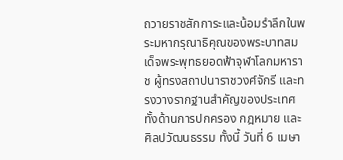ถวายราชสักการะและน้อมรำลึกในพระมหากรุณาธิคุณของพระบาทสมเด็จพระพุทธยอดฟ้าจุฬาโลกมหาราช ผู้ทรงสถาปนาราชวงศ์จักรี และทรงวางรากฐานสำคัญของประเทศ ทั้งด้านการปกครอง กฎหมาย และศิลปวัฒนธรรม ทั้งนี้ วันที่ 6 เมษา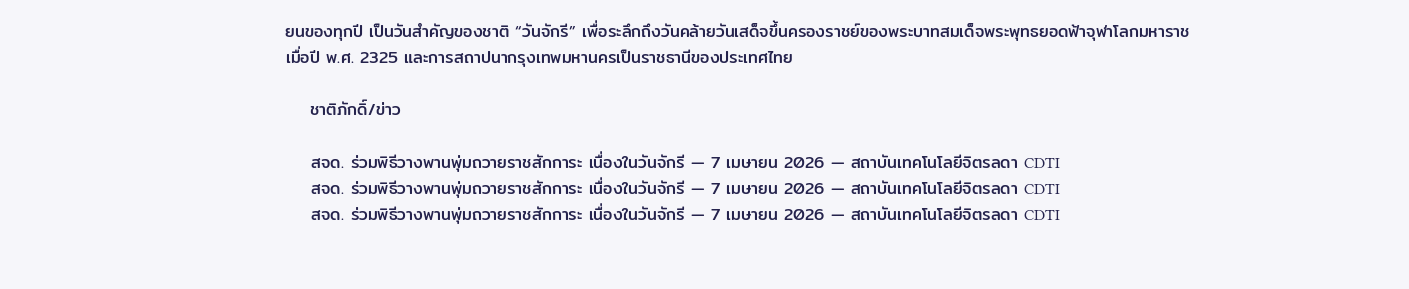ยนของทุกปี เป็นวันสำคัญของชาติ “วันจักรี” เพื่อระลึกถึงวันคล้ายวันเสด็จขึ้นครองราชย์ของพระบาทสมเด็จพระพุทธยอดฟ้าจุฬาโลกมหาราช เมื่อปี พ.ศ. 2325 และการสถาปนากรุงเทพมหานครเป็นราชธานีของประเทศไทย

    ชาติภักดิ์/ข่าว

    สจด. ร่วมพิธีวางพานพุ่มถวายราชสักการะ เนื่องในวันจักรี — 7 เมษายน 2026 — สถาบันเทคโนโลยีจิตรลดา CDTI
    สจด. ร่วมพิธีวางพานพุ่มถวายราชสักการะ เนื่องในวันจักรี — 7 เมษายน 2026 — สถาบันเทคโนโลยีจิตรลดา CDTI
    สจด. ร่วมพิธีวางพานพุ่มถวายราชสักการะ เนื่องในวันจักรี — 7 เมษายน 2026 — สถาบันเทคโนโลยีจิตรลดา CDTI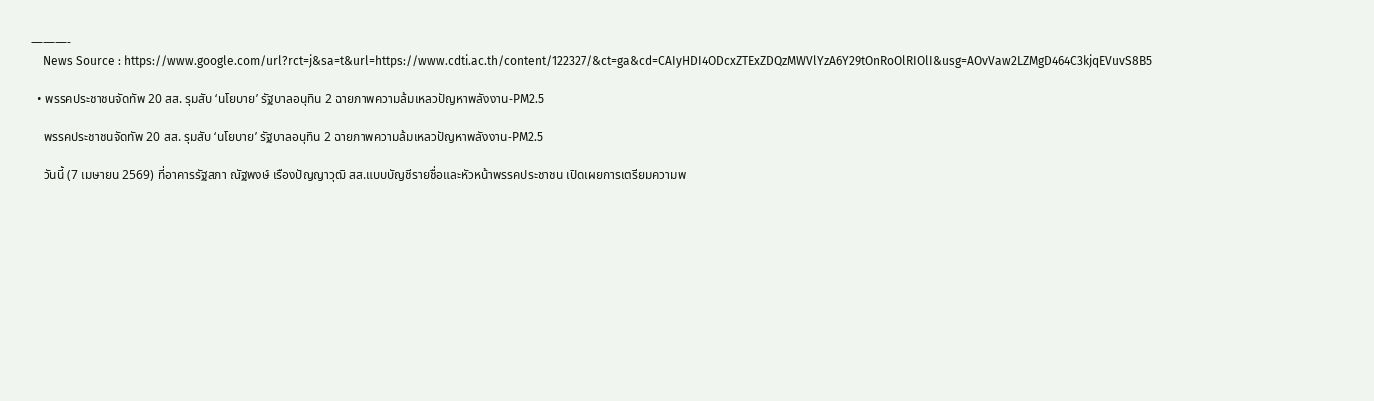———-
    News Source : https://www.google.com/url?rct=j&sa=t&url=https://www.cdti.ac.th/content/122327/&ct=ga&cd=CAIyHDI4ODcxZTExZDQzMWVlYzA6Y29tOnRoOlRIOlI&usg=AOvVaw2LZMgD464C3kjqEVuvS8B5

  • พรรคประชาชนจัดทัพ 20 สส. รุมสับ ‘นโยบาย’ รัฐบาลอนุทิน 2 ฉายภาพความล้มเหลวปัญหาพลังงาน-PM2.5

    พรรคประชาชนจัดทัพ 20 สส. รุมสับ ‘นโยบาย’ รัฐบาลอนุทิน 2 ฉายภาพความล้มเหลวปัญหาพลังงาน-PM2.5

    วันนี้ (7 เมษายน 2569) ที่อาคารรัฐสภา ณัฐพงษ์ เรืองปัญญาวุฒิ สส.แบบบัญชีรายชื่อและหัวหน้าพรรคประชาชน เปิดเผยการเตรียมความพ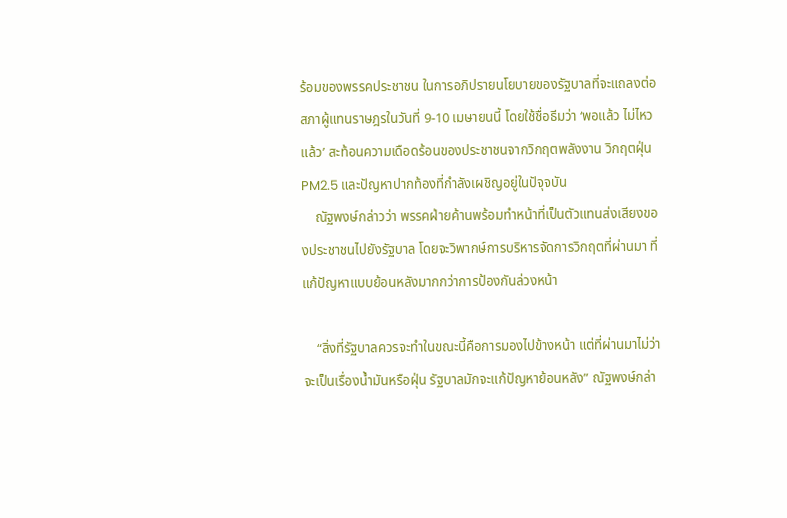ร้อมของพรรคประชาชน ในการอภิปรายนโยบายของรัฐบาลที่จะแถลงต่อสภาผู้แทนราษฎรในวันที่ 9-10 เมษายนนี้ โดยใช้ชื่อธีมว่า ‘พอแล้ว ไม่ไหวแล้ว’ สะท้อนความเดือดร้อนของประชาชนจากวิกฤตพลังงาน วิกฤตฝุ่น PM2.5 และปัญหาปากท้องที่กำลังเผชิญอยู่ในปัจุจบัน
    ณัฐพงษ์กล่าวว่า พรรคฝ่ายค้านพร้อมทำหน้าที่เป็นตัวแทนส่งเสียงของประชาชนไปยังรัฐบาล โดยจะวิพากษ์การบริหารจัดการวิกฤตที่ผ่านมา ที่แก้ปัญหาแบบย้อนหลังมากกว่าการป้องกันล่วงหน้า

    “สิ่งที่รัฐบาลควรจะทำในขณะนี้คือการมองไปข้างหน้า แต่ที่ผ่านมาไม่ว่าจะเป็นเรื่องน้ำมันหรือฝุ่น รัฐบาลมักจะแก้ปัญหาย้อนหลัง” ณัฐพงษ์กล่า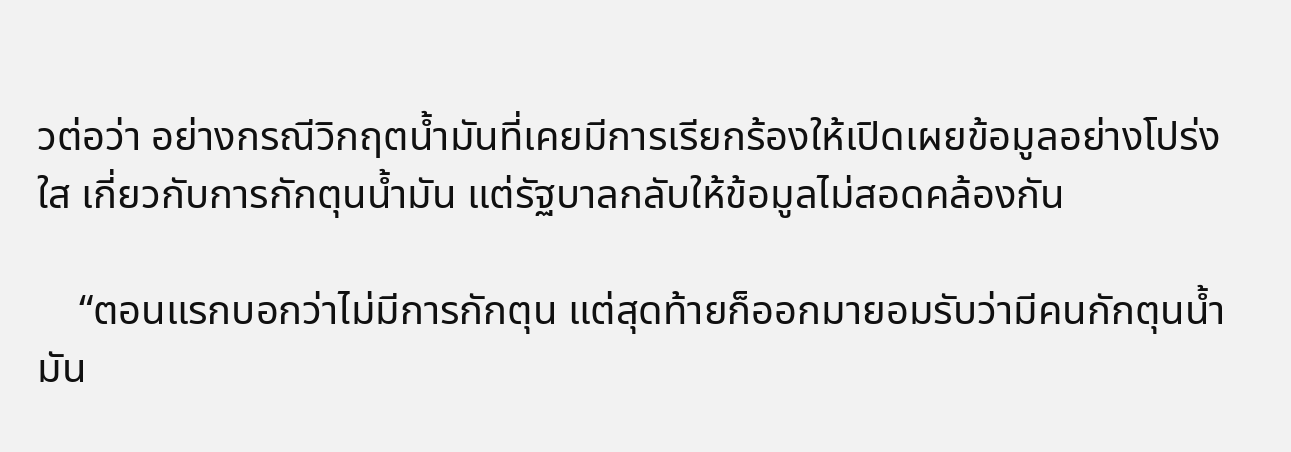วต่อว่า อย่างกรณีวิกฤตน้ำมันที่เคยมีการเรียกร้องให้เปิดเผยข้อมูลอย่างโปร่งใส เกี่ยวกับการกักตุนน้ำมัน แต่รัฐบาลกลับให้ข้อมูลไม่สอดคล้องกัน

    “ตอนแรกบอกว่าไม่มีการกักตุน แต่สุดท้ายก็ออกมายอมรับว่ามีคนกักตุนน้ำมัน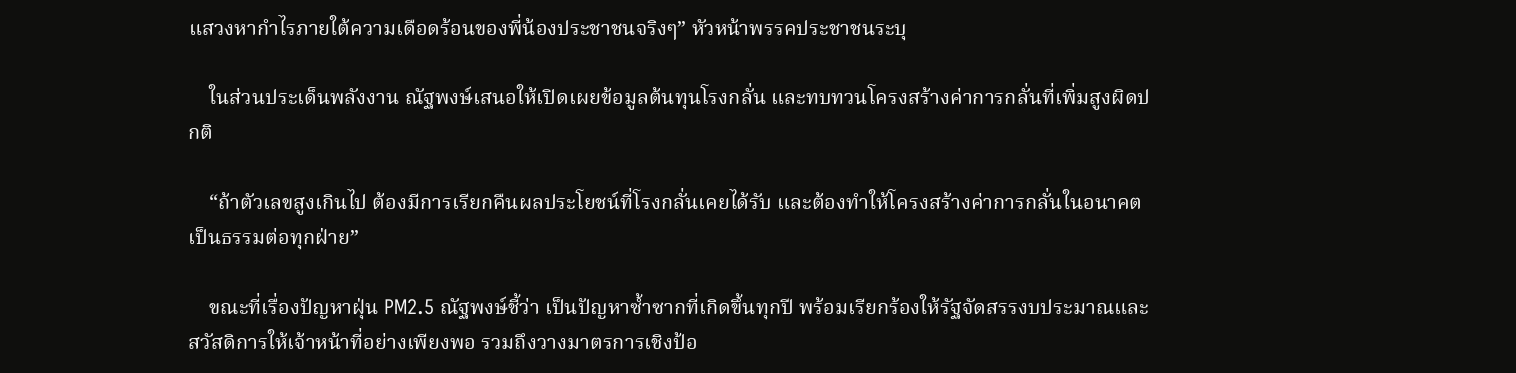แสวงหากำไรภายใต้ความเดือดร้อนของพี่น้องประชาชนจริงๆ” หัวหน้าพรรคประชาชนระบุ

    ในส่วนประเด็นพลังงาน ณัฐพงษ์เสนอให้เปิดเผยข้อมูลต้นทุนโรงกลั่น และทบทวนโครงสร้างค่าการกลั่นที่เพิ่มสูงผิดปกติ

    “ถ้าตัวเลขสูงเกินไป ต้องมีการเรียกคืนผลประโยชน์ที่โรงกลั่นเคยได้รับ และต้องทำให้โครงสร้างค่าการกลั่นในอนาคตเป็นธรรมต่อทุกฝ่าย”

    ขณะที่เรื่องปัญหาฝุ่น PM2.5 ณัฐพงษ์ชี้ว่า เป็นปัญหาซ้ำซากที่เกิดขึ้นทุกปี พร้อมเรียกร้องให้รัฐจัดสรรงบประมาณและสวัสดิการให้เจ้าหน้าที่อย่างเพียงพอ รวมถึงวางมาตรการเชิงป้อ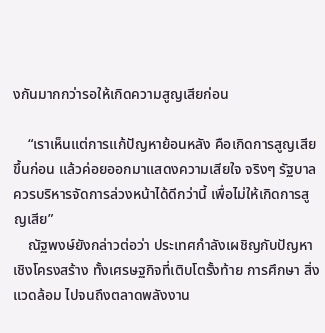งกันมากกว่ารอให้เกิดความสูญเสียก่อน

    “เราเห็นแต่การแก้ปัญหาย้อนหลัง คือเกิดการสูญเสียขึ้นก่อน แล้วค่อยออกมาแสดงความเสียใจ จริงๆ รัฐบาลควรบริหารจัดการล่วงหน้าได้ดีกว่านี้ เพื่อไม่ให้เกิดการสูญเสีย”
    ณัฐพงษ์ยังกล่าวต่อว่า ประเทศกำลังเผชิญกับปัญหาเชิงโครงสร้าง ทั้งเศรษฐกิจที่เติบโตรั้งท้าย การศึกษา สิ่งแวดล้อม ไปจนถึงตลาดพลังงาน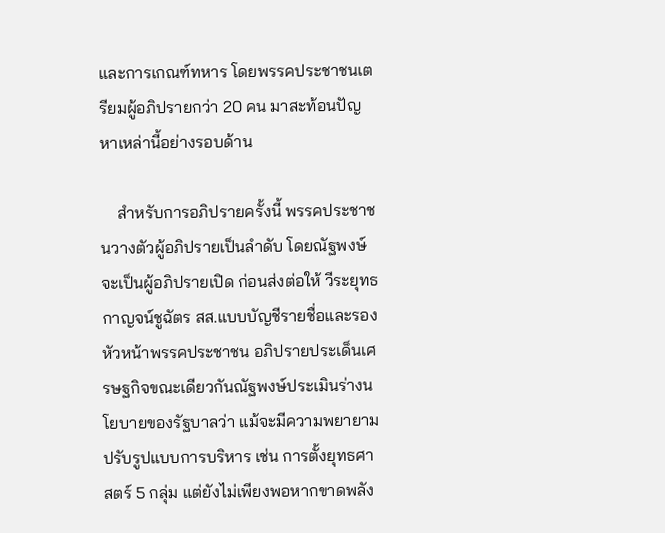และการเกณฑ์ทหาร โดยพรรคประชาชนเตรียมผู้อภิปรายกว่า 20 คน มาสะท้อนปัญหาเหล่านี้อย่างรอบด้าน

    สำหรับการอภิปรายครั้งนี้ พรรคประชาชนวางตัวผู้อภิปรายเป็นลำดับ โดยณัฐพงษ์จะเป็นผู้อภิปรายเปิด ก่อนส่งต่อให้ วีระยุทธ กาญจน์ชูฉัตร สส.แบบบัญชีรายชื่อและรองหัวหน้าพรรคประชาชน อภิปรายประเด็นเศรษฐกิจขณะเดียวกันณัฐพงษ์ประเมินร่างนโยบายของรัฐบาลว่า แม้จะมีความพยายามปรับรูปแบบการบริหาร เช่น การตั้งยุทธศาสตร์ 5 กลุ่ม แต่ยังไม่เพียงพอหากขาดพลัง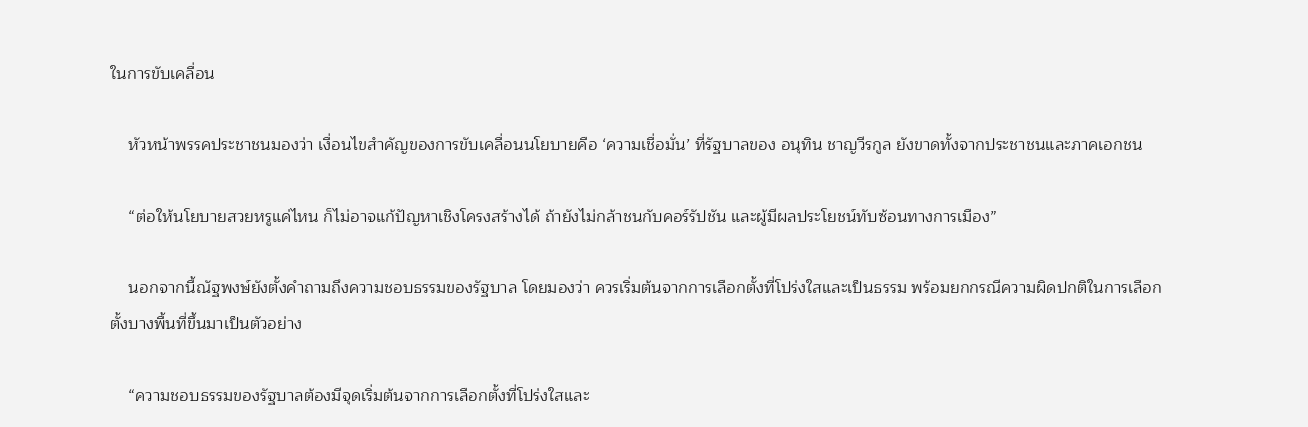ในการขับเคลื่อน

    หัวหน้าพรรคประชาชนมองว่า เงื่อนไขสำคัญของการขับเคลื่อนนโยบายคือ ‘ความเชื่อมั่น’ ที่รัฐบาลของ อนุทิน ชาญวีรกูล ยังขาดทั้งจากประชาชนและภาคเอกชน

    “ต่อให้นโยบายสวยหรูแค่ไหน ก็ไม่อาจแก้ปัญหาเชิงโครงสร้างได้ ถ้ายังไม่กล้าชนกับคอร์รัปชัน และผู้มีผลประโยชน์ทับซ้อนทางการเมือง”

    นอกจากนี้ณัฐพงษ์ยังตั้งคำถามถึงความชอบธรรมของรัฐบาล โดยมองว่า ควรเริ่มต้นจากการเลือกตั้งที่โปร่งใสและเป็นธรรม พร้อมยกกรณีความผิดปกติในการเลือกตั้งบางพื้นที่ขึ้นมาเป็นตัวอย่าง

    “ความชอบธรรมของรัฐบาลต้องมีจุดเริ่มต้นจากการเลือกตั้งที่โปร่งใสและ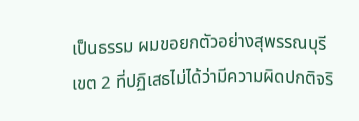เป็นธรรม ผมขอยกตัวอย่างสุพรรณบุรี เขต 2 ที่ปฏิเสธไม่ได้ว่ามีความผิดปกติจริ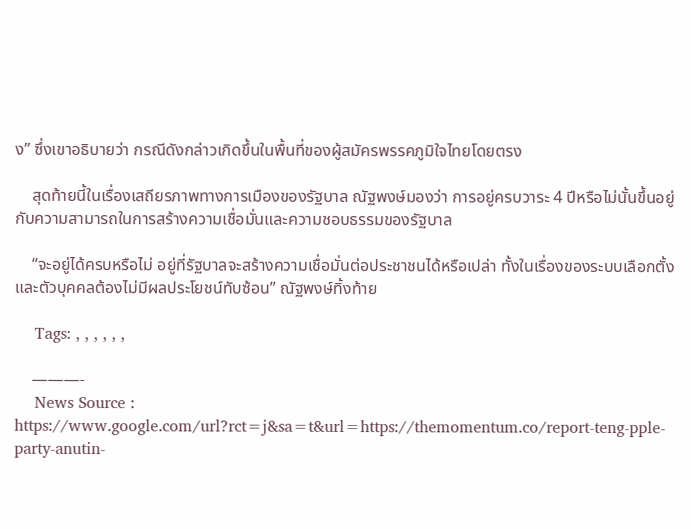ง” ซึ่งเขาอธิบายว่า กรณีดังกล่าวเกิดขึ้นในพื้นที่ของผู้สมัครพรรคภูมิใจไทยโดยตรง

    สุดท้ายนี้ในเรื่องเสถียรภาพทางการเมืองของรัฐบาล ณัฐพงษ์มองว่า การอยู่ครบวาระ 4 ปีหรือไม่นั้นขึ้นอยู่กับความสามารถในการสร้างความเชื่อมั่นและความชอบธรรมของรัฐบาล

    “จะอยู่ได้ครบหรือไม่ อยู่ที่รัฐบาลจะสร้างความเชื่อมั่นต่อประชาชนได้หรือเปล่า ทั้งในเรื่องของระบบเลือกตั้งและตัวบุคคลต้องไม่มีผลประโยชน์ทับซ้อน” ณัฐพงษ์ทิ้งท้าย

    Tags: , , , , , ,

    ———-
    News Source : https://www.google.com/url?rct=j&sa=t&url=https://themomentum.co/report-teng-pple-party-anutin-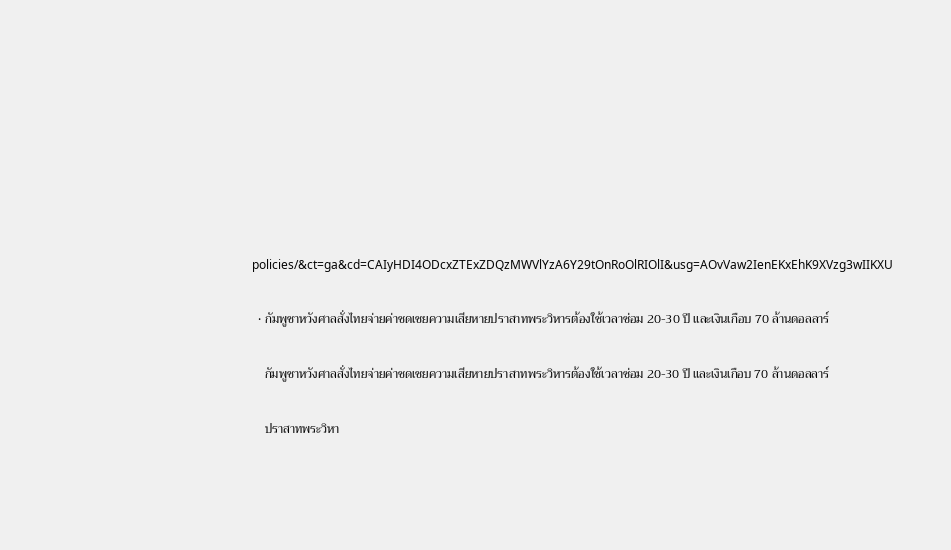policies/&ct=ga&cd=CAIyHDI4ODcxZTExZDQzMWVlYzA6Y29tOnRoOlRIOlI&usg=AOvVaw2IenEKxEhK9XVzg3wIIKXU

  • กัมพูชาหวังศาลสั่งไทยจ่ายค่าชดเชยความเสียหายปราสาทพระวิหารต้องใช้เวลาซ่อม 20-30 ปี และเงินเกือบ 70 ล้านดอลลาร์

    กัมพูชาหวังศาลสั่งไทยจ่ายค่าชดเชยความเสียหายปราสาทพระวิหารต้องใช้เวลาซ่อม 20-30 ปี และเงินเกือบ 70 ล้านดอลลาร์

    ปราสาทพระวิหา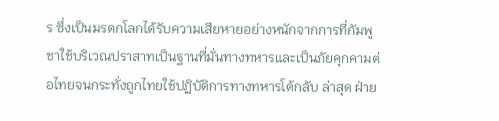ร ซึ่งเป็นมรดกโลกได้รับความเสียหายอย่างหนักจากการที่กัมพูชาใช้บริเวณปราสาทเป็นฐานที่มั่นทางทหารและเป็นภัยคุกคามต่อไทยจนกระทั่งถูกไทยใช้ปฏิบัติการทางทหารโต้กลับ ล่าสุด ฝ่าย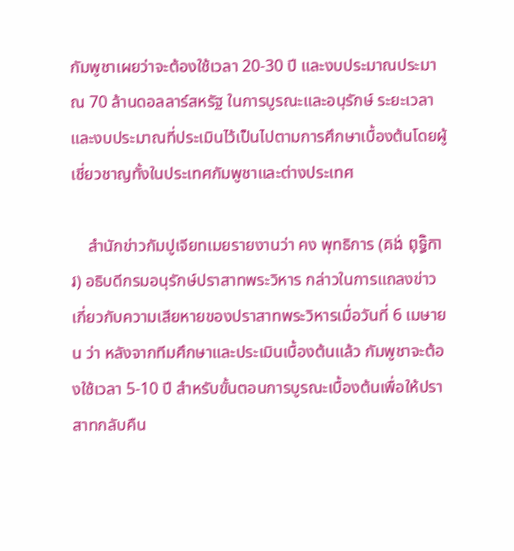กัมพูชาเผยว่าจะต้องใช้เวลา 20-30 ปี และงบประมาณประมาณ 70 ล้านดอลลาร์สหรัฐ ในการบูรณะและอนุรักษ์ ระยะเวลาและงบประมาณที่ประเมินไว้เป็นไปตามการศึกษาเบื้องต้นโดยผู้เชี่ยวชาญทั้งในประเทศกัมพูชาและต่างประเทศ

    สำนักข่าวกัมปูเจียทเมยรายงานว่า คง พุทธิการ (គង់ ពុទ្ធិការ) อธิบดีกรมอนุรักษ์ปราสาทพระวิหาร กล่าวในการแถลงข่าวเกี่ยวกับความเสียหายของปราสาทพระวิหารเมื่อวันที่ 6 เมษายน ว่า หลังจากทีมศึกษาและประเมินเบื้องต้นแล้ว กัมพูชาจะต้องใช้เวลา 5-10 ปี สำหรับขั้นตอนการบูรณะเบื้องต้นเพื่อให้ปราสาทกลับคืน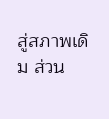สู่สภาพเดิม ส่วน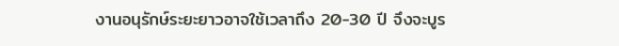งานอนุรักษ์ระยะยาวอาจใช้เวลาถึง 20-30 ปี จึงจะบูร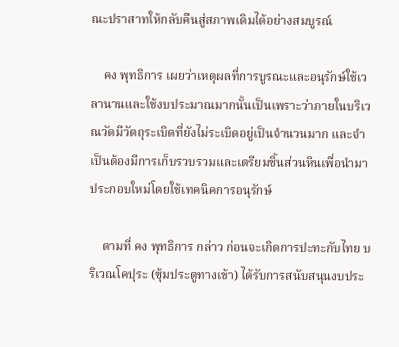ณะปราสาทให้กลับคืนสู่สภาพเดิมได้อย่างสมบูรณ์

    คง พุทธิการ เผยว่าเหตุผลที่การบูรณะและอนุรักษ์ใช้เวลานานและใช้งบประมาณมากนั้นเป็นเพราะว่าภายในบริเวณวัดมีวัตถุระเบิดที่ยังไม่ระเบิดอยู่เป็นจำนวนมาก และจำเป็นต้องมีการเก็บรวบรวมและเตรียมชิ้นส่วนหินเพื่อนำมาประกอบใหม่โดยใช้เทคนิคการอนุรักษ์

    ตามที่ คง พุทธิการ กล่าว ก่อนจะเกิดการปะทะกับไทย บริเวณโคปุระ (ซุ้มประตูทางเข้า) ได้รับการสนับสนุนงบประ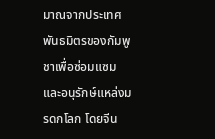มาณจากประเทศพันธมิตรของกัมพูชาเพื่อซ่อมแซมและอนุรักษ์แหล่งมรดกโลก โดยจีน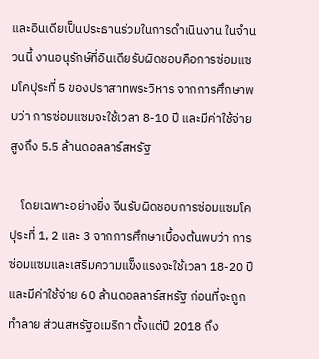และอินเดียเป็นประธานร่วมในการดำเนินงาน ในจำนวนนี้ งานอนุรักษ์ที่อินเดียรับผิดชอบคือการซ่อมแซมโคปุระที่ 5 ของปราสาทพระวิหาร จากการศึกษาพบว่า การซ่อมแซมจะใช้เวลา 8-10 ปี และมีค่าใช้จ่ายสูงถึง 5.5 ล้านดอลลาร์สหรัฐ

    โดยเฉพาะอย่างยิ่ง จีนรับผิดชอบการซ่อมแซมโคปุระที่ 1, 2 และ 3 จากการศึกษาเบื้องต้นพบว่า การซ่อมแซมและเสริมความแข็งแรงจะใช้เวลา 18-20 ปี และมีค่าใช้จ่าย 60 ล้านดอลลาร์สหรัฐ ก่อนที่จะถูกทำลาย ส่วนสหรัฐอเมริกา ตั้งแต่ปี 2018 ถึง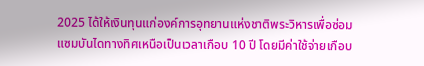2025 ได้ให้เงินทุนแก่องค์การอุทยานแห่งชาติพระวิหารเพื่อซ่อมแซมบันไดทางทิศเหนือเป็นเวลาเกือบ 10 ปี โดยมีค่าใช้จ่ายเกือบ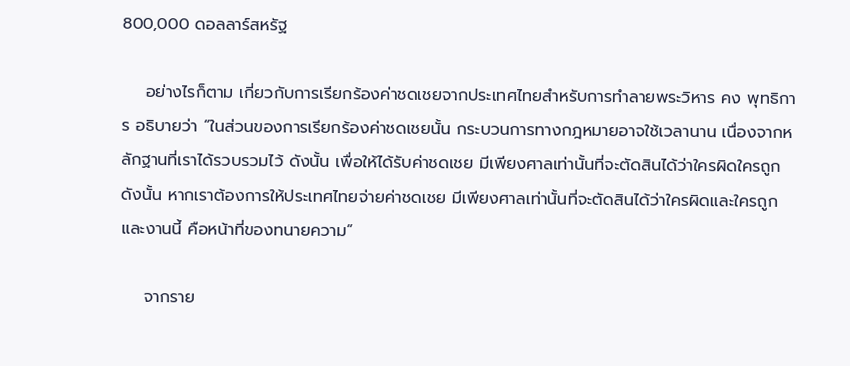800,000 ดอลลาร์สหรัฐ

    อย่างไรก็ตาม เกี่ยวกับการเรียกร้องค่าชดเชยจากประเทศไทยสำหรับการทำลายพระวิหาร คง พุทธิการ อธิบายว่า “ในส่วนของการเรียกร้องค่าชดเชยนั้น กระบวนการทางกฎหมายอาจใช้เวลานาน เนื่องจากหลักฐานที่เราได้รวบรวมไว้ ดังนั้น เพื่อให้ได้รับค่าชดเชย มีเพียงศาลเท่านั้นที่จะตัดสินได้ว่าใครผิดใครถูก ดังนั้น หากเราต้องการให้ประเทศไทยจ่ายค่าชดเชย มีเพียงศาลเท่านั้นที่จะตัดสินได้ว่าใครผิดและใครถูก และงานนี้ คือหน้าที่ของทนายความ”

    จากราย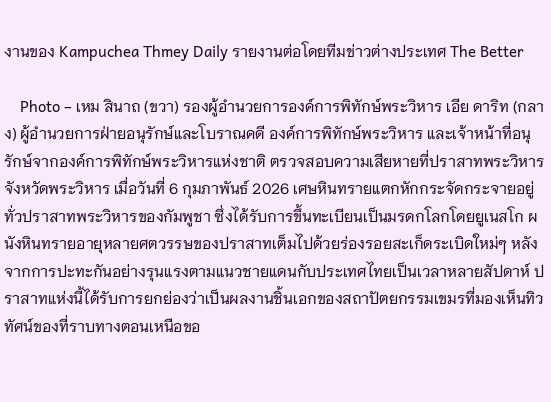งานของ Kampuchea Thmey Daily รายงานต่อโดยทีมข่าวต่างประเทศ The Better

    Photo – เหม สินาถ (ขวา) รองผู้อำนวยการองค์การพิทักษ์พระวิหาร เอีย ดาริท (กลาง) ผู้อำนวยการฝ่ายอนุรักษ์และโบราณคดี องค์การพิทักษ์พระวิหาร และเจ้าหน้าที่อนุรักษ์จากองค์การพิทักษ์พระวิหารแห่งชาติ ตรวจสอบความเสียหายที่ปราสาทพระวิหาร จังหวัดพระวิหาร เมื่อวันที่ 6 กุมภาพันธ์ 2026 เศษหินทรายแตกหักกระจัดกระจายอยู่ทั่วปราสาทพระวิหารของกัมพูชา ซึ่งได้รับการขึ้นทะเบียนเป็นมรดกโลกโดยยูเนสโก ผนังหินทรายอายุหลายศตวรรษของปราสาทเต็มไปด้วยร่องรอยสะเก็ดระเบิดใหม่ๆ หลังจากการปะทะกันอย่างรุนแรงตามแนวชายแดนกับประเทศไทยเป็นเวลาหลายสัปดาห์ ปราสาทแห่งนี้ได้รับการยกย่องว่าเป็นผลงานชิ้นเอกของสถาปัตยกรรมเขมรที่มองเห็นทิวทัศน์ของที่ราบทางตอนเหนือขอ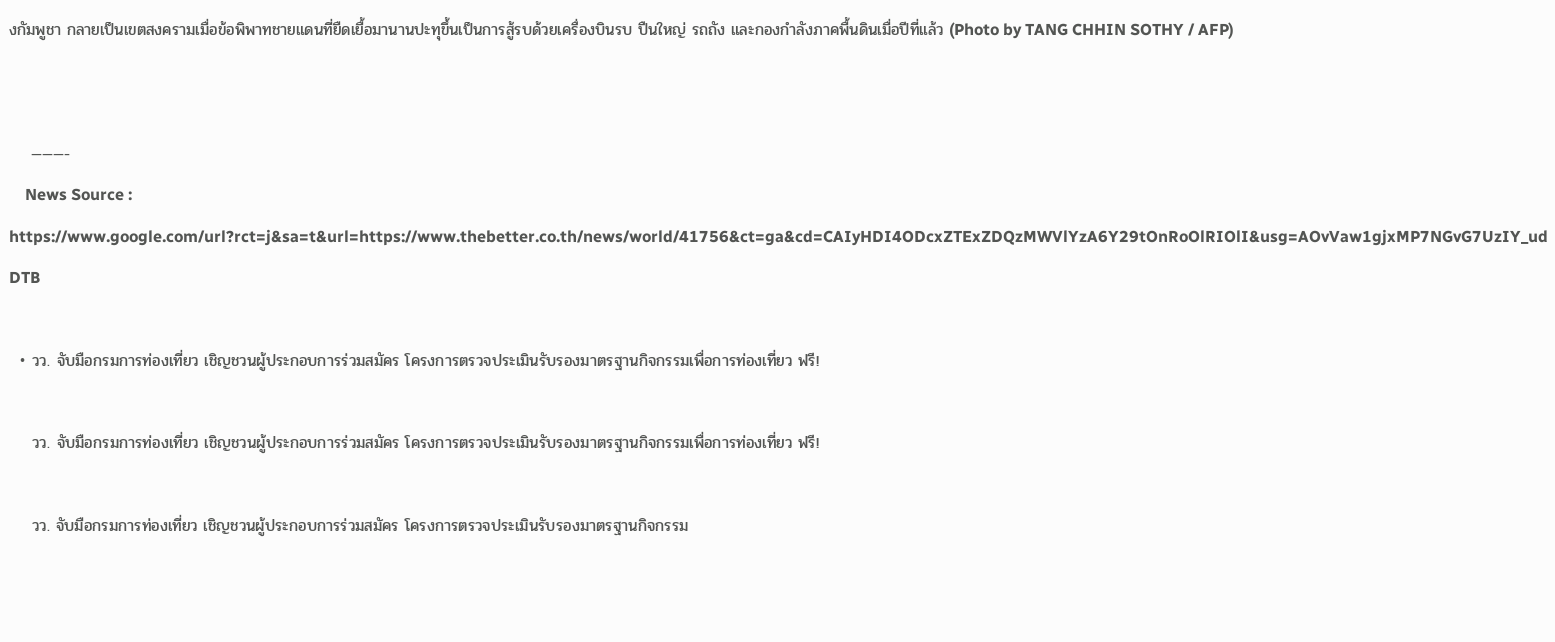งกัมพูชา กลายเป็นเขตสงครามเมื่อข้อพิพาทชายแดนที่ยืดเยื้อมานานปะทุขึ้นเป็นการสู้รบด้วยเครื่องบินรบ ปืนใหญ่ รถถัง และกองกำลังภาคพื้นดินเมื่อปีที่แล้ว (Photo by TANG CHHIN SOTHY / AFP)


    ———-
    News Source : https://www.google.com/url?rct=j&sa=t&url=https://www.thebetter.co.th/news/world/41756&ct=ga&cd=CAIyHDI4ODcxZTExZDQzMWVlYzA6Y29tOnRoOlRIOlI&usg=AOvVaw1gjxMP7NGvG7UzIY_udDTB

  • วว. จับมือกรมการท่องเที่ยว เชิญชวนผู้ประกอบการร่วมสมัคร โครงการตรวจประเมินรับรองมาตรฐานกิจกรรมเพื่อการท่องเที่ยว ฟรี!

    วว. จับมือกรมการท่องเที่ยว เชิญชวนผู้ประกอบการร่วมสมัคร โครงการตรวจประเมินรับรองมาตรฐานกิจกรรมเพื่อการท่องเที่ยว ฟรี!

    วว. จับมือกรมการท่องเที่ยว เชิญชวนผู้ประกอบการร่วมสมัคร โครงการตรวจประเมินรับรองมาตรฐานกิจกรรม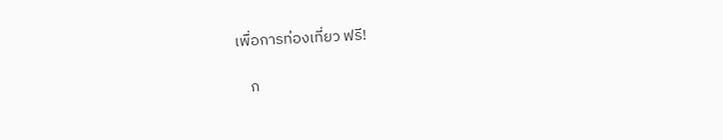เพื่อการท่องเที่ยว ฟรี!

    ก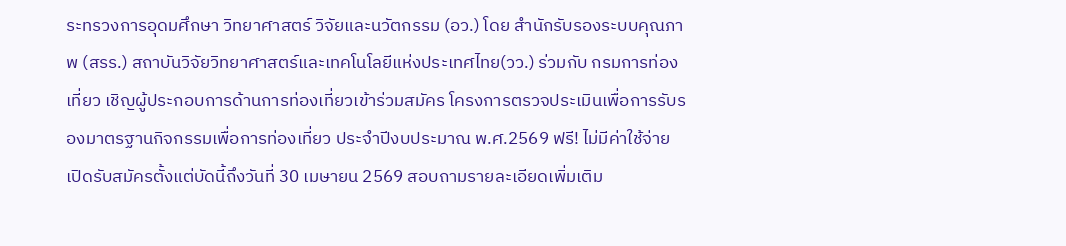ระทรวงการอุดมศึกษา วิทยาศาสตร์ วิจัยและนวัตกรรม (อว.) โดย สำนักรับรองระบบคุณภาพ (สรร.) สถาบันวิจัยวิทยาศาสตร์และเทคโนโลยีแห่งประเทศไทย(วว.) ร่วมกับ กรมการท่องเที่ยว เชิญผู้ประกอบการด้านการท่องเที่ยวเข้าร่วมสมัคร โครงการตรวจประเมินเพื่อการรับรองมาตรฐานกิจกรรมเพื่อการท่องเที่ยว ประจำปีงบประมาณ พ.ศ.2569 ฟรี! ไม่มีค่าใช้จ่าย เปิดรับสมัครตั้งแต่บัดนี้ถึงวันที่ 30 เมษายน 2569 สอบถามรายละเอียดเพิ่มเติม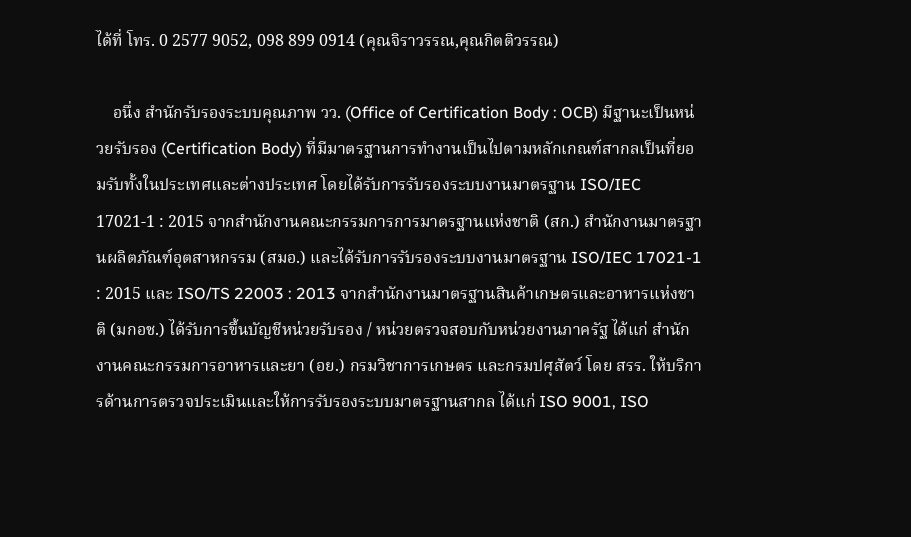ได้ที่ โทร. 0 2577 9052, 098 899 0914 (คุณจิราวรรณ,คุณกิตติวรรณ)

    อนึ่ง สำนักรับรองระบบคุณภาพ วว. (Office of Certification Body : OCB) มีฐานะเป็นหน่วยรับรอง (Certification Body) ที่มีมาตรฐานการทำงานเป็นไปตามหลักเกณฑ์สากลเป็นที่ยอมรับทั้งในประเทศและต่างประเทศ โดยได้รับการรับรองระบบงานมาตรฐาน ISO/IEC 17021-1 : 2015 จากสำนักงานคณะกรรมการการมาตรฐานแห่งชาติ (สก.) สำนักงานมาตรฐานผลิตภัณฑ์อุตสาหกรรม (สมอ.) และได้รับการรับรองระบบงานมาตรฐาน ISO/IEC 17021-1 : 2015 และ ISO/TS 22003 : 2013 จากสำนักงานมาตรฐานสินค้าเกษตรและอาหารแห่งชาติ (มกอช.) ได้รับการขึ้นบัญชีหน่วยรับรอง / หน่วยตรวจสอบกับหน่วยงานภาครัฐ ได้แก่ สำนักงานคณะกรรมการอาหารและยา (อย.) กรมวิชาการเกษตร และกรมปศุสัตว์ โดย สรร. ให้บริการด้านการตรวจประเมินและให้การรับรองระบบมาตรฐานสากล ได้แก่ ISO 9001, ISO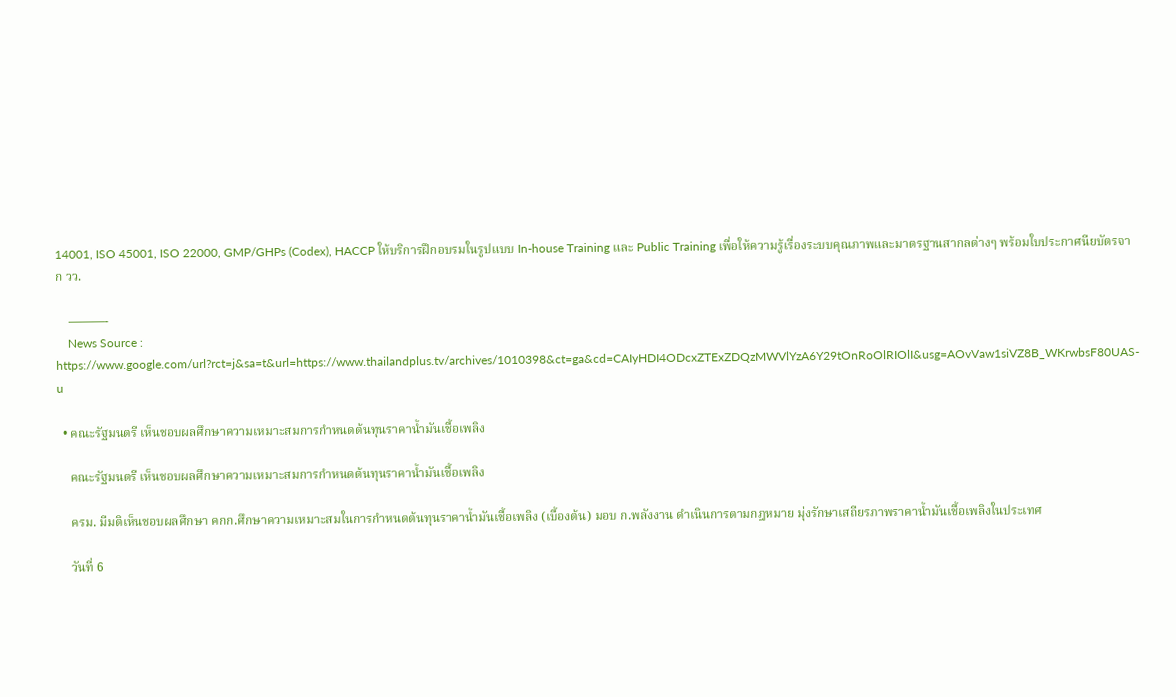14001, ISO 45001, ISO 22000, GMP/GHPs (Codex), HACCP ให้บริการฝึกอบรมในรูปแบบ In-house Training และ Public Training เพื่อให้ความรู้เรื่องระบบคุณภาพและมาตรฐานสากลต่างๆ พร้อมใบประกาศนียบัตรจาก วว.

    ———-
    News Source : https://www.google.com/url?rct=j&sa=t&url=https://www.thailandplus.tv/archives/1010398&ct=ga&cd=CAIyHDI4ODcxZTExZDQzMWVlYzA6Y29tOnRoOlRIOlI&usg=AOvVaw1siVZ8B_WKrwbsF80UAS-u

  • คณะรัฐมนตรี เห็นชอบผลศึกษาความเหมาะสมการกำหนดต้นทุนราคาน้ำมันเชื้อเพลิง

    คณะรัฐมนตรี เห็นชอบผลศึกษาความเหมาะสมการกำหนดต้นทุนราคาน้ำมันเชื้อเพลิง

    ครม. มีมติเห็นชอบผลศึกษา คกก.ศึกษาความเหมาะสมในการกำหนดต้นทุนราคาน้ำมันเชื้อเพลิง (เบื้องต้น) มอบ ก.พลังงาน ดำเนินการตามกฎหมาย มุ่งรักษาเสถียรภาพราคาน้ำมันเชื้อเพลิงในประเทศ

    วันที่ 6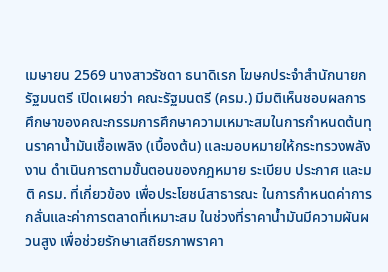เมษายน 2569 นางสาวรัชดา ธนาดิเรก โฆษกประจำสำนักนายกรัฐมนตรี เปิดเผยว่า คณะรัฐมนตรี (ครม.) มีมติเห็นชอบผลการศึกษาของคณะกรรมการศึกษาความเหมาะสมในการกำหนดต้นทุนราคาน้ำมันเชื้อเพลิง (เบื้องต้น) และมอบหมายให้กระทรวงพลังงาน ดำเนินการตามขั้นตอนของกฎหมาย ระเบียบ ประกาศ และมติ ครม. ที่เกี่ยวข้อง เพื่อประโยชน์สาธารณะ ในการกำหนดค่าการกลั่นและค่าการตลาดที่เหมาะสม ในช่วงที่ราคาน้ำมันมีความผันผวนสูง เพื่อช่วยรักษาเสถียรภาพราคา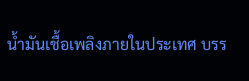น้ำมันเชื้อเพลิงภายในประเทศ บรร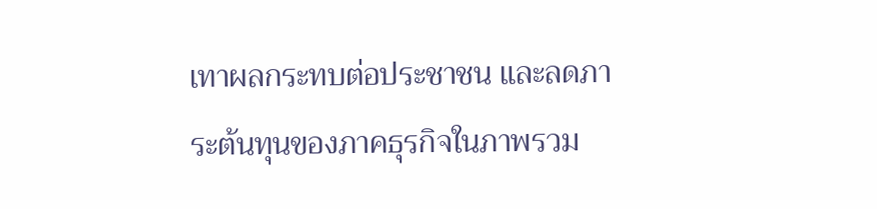เทาผลกระทบต่อประชาชน และลดภาระต้นทุนของภาคธุรกิจในภาพรวม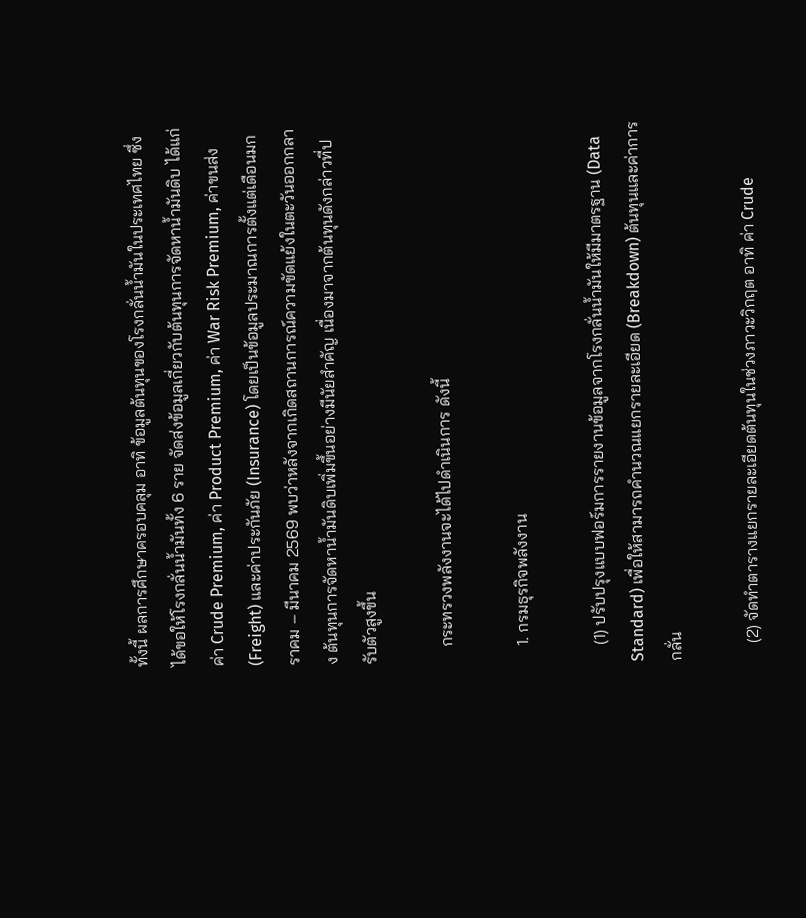ทั้งนี้ ผลการศึกษาครอบคลุม อาทิ ข้อมูลต้นทุนของโรงกลั่นน้ำมันในประเทศไทย ซึ่งได้ขอให้โรงกลั่นน้ำมันทั้ง 6 ราย จัดส่งข้อมูลเกี่ยวกับต้นทุนการจัดหาน้ำมันดิบ ได้แก่ ค่า Crude Premium, ค่า Product Premium, ค่า War Risk Premium, ค่าขนส่ง (Freight) และค่าประกันภัย (Insurance) โดยเป็นข้อมูลประมาณการตั้งแต่เดือนมกราคม – มีนาคม 2569 พบว่าหลังจากเกิดสถานการณ์ความขัดแย้งในตะวันออกกลาง ต้นทุนการจัดหาน้ำมันดิบเพิ่มขึ้นอย่างมีนัยสำคัญ เนื่องมาจากต้นทุนดังกล่าวที่ปรับตัวสูงขึ้น

    กระทรวงพลังงานจะได้ไปดำเนินการ ดังนี้

    1. กรมธุรกิจพลังงาน

    (1) ปรับปรุงแบบฟอร์มการรายงานข้อมูลจากโรงกลั่นน้ำมันให้มีมาตรฐาน (Data Standard) เพื่อให้สามารถคำนวณแยกรายละเอียด (Breakdown) ต้นทุนและค่าการกลั่น

    (2) จัดทำตารางแยกรายละเอียดต้นทุนในช่วงภาวะวิกฤต อาทิ ค่า Crude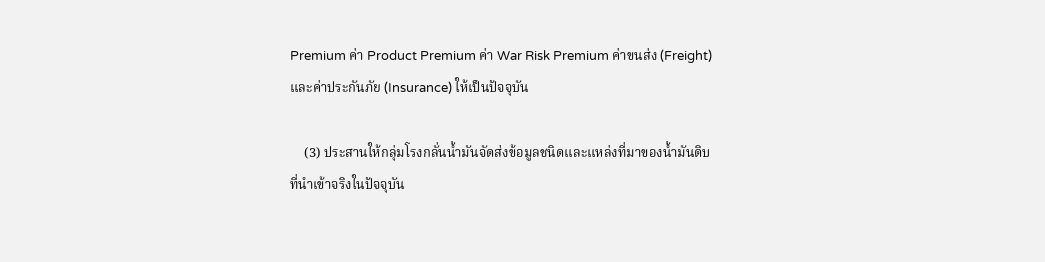Premium ค่า Product Premium ค่า War Risk Premium ค่าขนส่ง (Freight) และค่าประกันภัย (Insurance) ให้เป็นปัจจุบัน

    (3) ประสานให้กลุ่มโรงกลั่นน้ำมันจัดส่งข้อมูลชนิดและแหล่งที่มาของน้ำมันดิบที่นำเข้าจริงในปัจจุบัน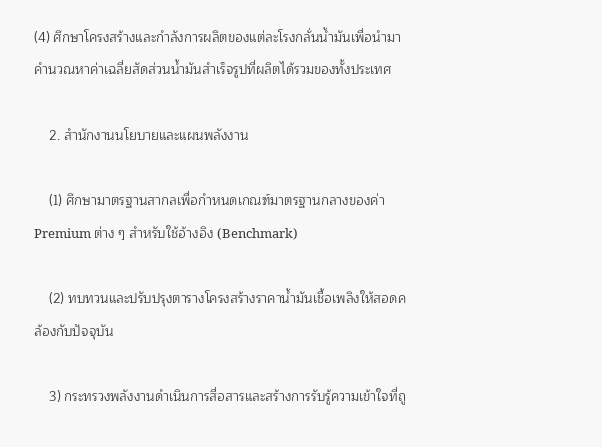(4) ศึกษาโครงสร้างและกำลังการผลิตของแต่ละโรงกลั่นน้ำมันเพื่อนำมาคำนวณหาค่าเฉลี่ยสัดส่วนน้ำมันสำเร็จรูปที่ผลิตได้รวมของทั้งประเทศ

    2. สำนักงานนโยบายและแผนพลังงาน

    (1) ศึกษามาตรฐานสากลเพื่อกำหนดเกณฑ์มาตรฐานกลางของค่า Premium ต่าง ๆ สำหรับใช้อ้างอิง (Benchmark)

    (2) ทบทวนและปรับปรุงตารางโครงสร้างราคาน้ำมันเชื้อเพลิงให้สอดคล้องกับปัจจุบัน

    3) กระทรวงพลังงานดำเนินการสื่อสารและสร้างการรับรู้ความเข้าใจที่ถู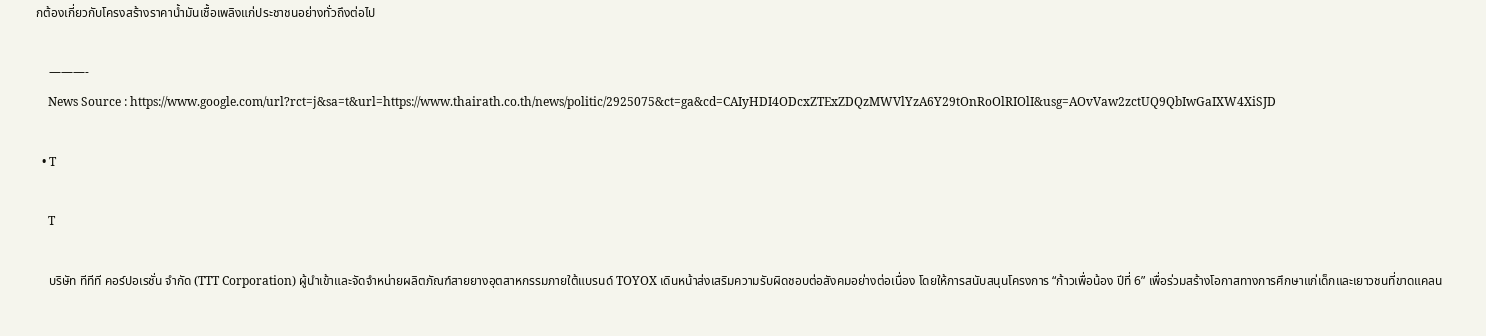กต้องเกี่ยวกับโครงสร้างราคาน้ำมันเชื้อเพลิงแก่ประชาชนอย่างทั่วถึงต่อไป

    ———-
    News Source : https://www.google.com/url?rct=j&sa=t&url=https://www.thairath.co.th/news/politic/2925075&ct=ga&cd=CAIyHDI4ODcxZTExZDQzMWVlYzA6Y29tOnRoOlRIOlI&usg=AOvVaw2zctUQ9QbIwGaIXW4XiSJD

  • T

    T

    บริษัท ทีทีที คอร์ปอเรชั่น จำกัด (TTT Corporation) ผู้นำเข้าและจัดจำหน่ายผลิตภัณฑ์สายยางอุตสาหกรรมภายใต้แบรนด์ TOYOX เดินหน้าส่งเสริมความรับผิดชอบต่อสังคมอย่างต่อเนื่อง โดยให้การสนับสนุนโครงการ “ก้าวเพื่อน้อง ปีที่ 6” เพื่อร่วมสร้างโอกาสทางการศึกษาแก่เด็กและเยาวชนที่ขาดแคลน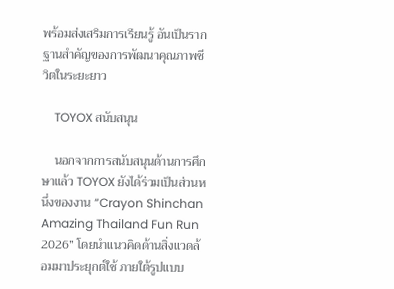พร้อมส่งเสริมการเรียนรู้ อันเป็นรากฐานสำคัญของการพัฒนาคุณภาพชีวิตในระยะยาว

    TOYOX สนับสนุน

    นอกจากการสนับสนุนด้านการศึกษาแล้ว TOYOX ยังได้ร่วมเป็นส่วนหนึ่งของงาน “Crayon Shinchan Amazing Thailand Fun Run 2026” โดยนำแนวคิดด้านสิ่งแวดล้อมมาประยุกต์ใช้ ภายใต้รูปแบบ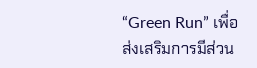“Green Run” เพื่อส่งเสริมการมีส่วน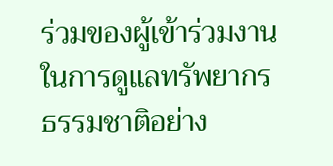ร่วมของผู้เข้าร่วมงานในการดูแลทรัพยากรธรรมชาติอย่าง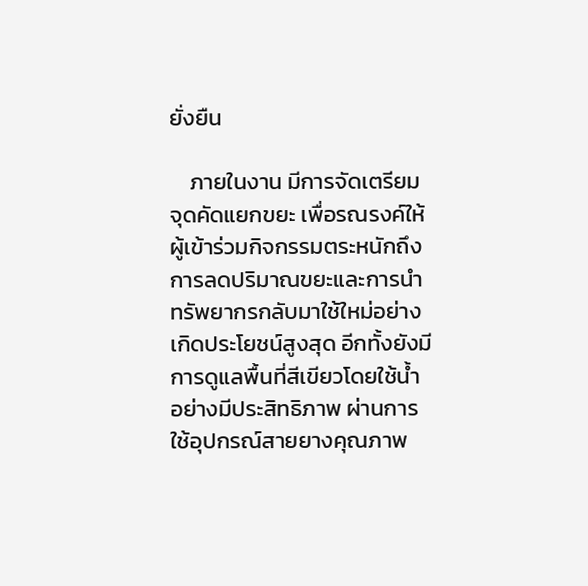ยั่งยืน

    ภายในงาน มีการจัดเตรียมจุดคัดแยกขยะ เพื่อรณรงค์ให้ผู้เข้าร่วมกิจกรรมตระหนักถึงการลดปริมาณขยะและการนำทรัพยากรกลับมาใช้ใหม่อย่างเกิดประโยชน์สูงสุด อีกทั้งยังมีการดูแลพื้นที่สีเขียวโดยใช้น้ำอย่างมีประสิทธิภาพ ผ่านการใช้อุปกรณ์สายยางคุณภาพ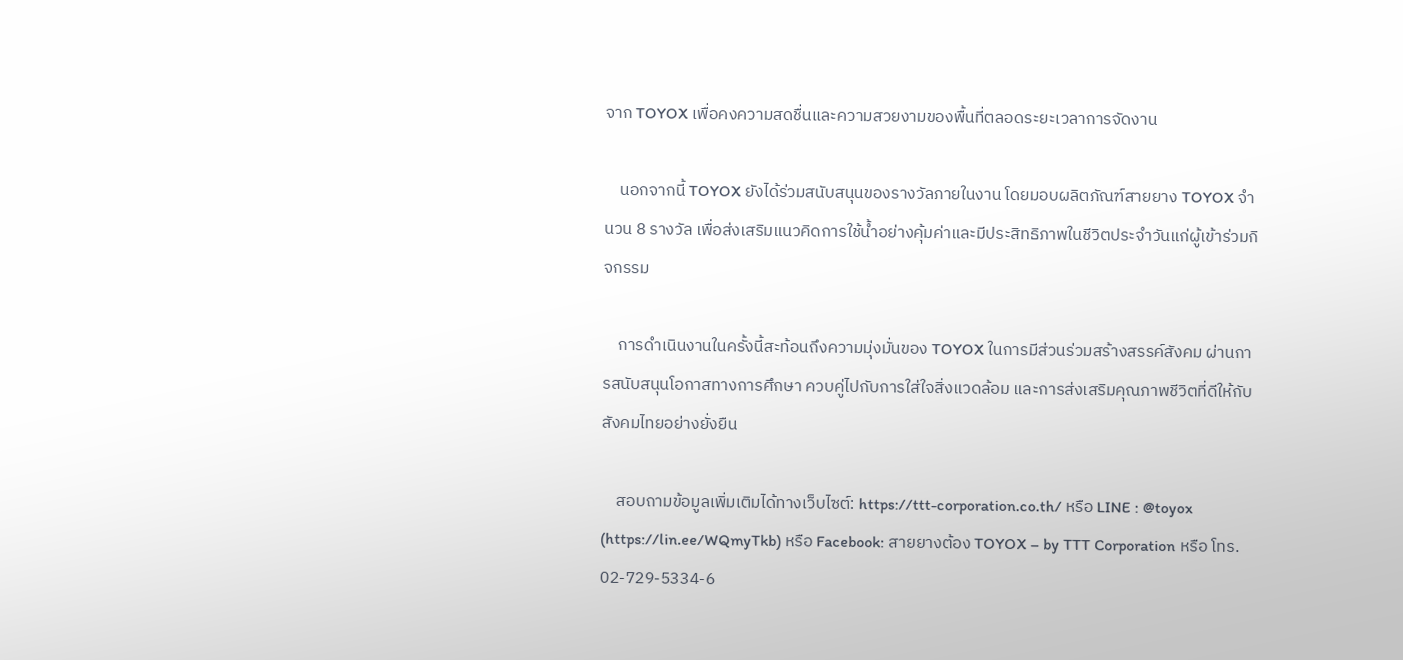จาก TOYOX เพื่อคงความสดชื่นและความสวยงามของพื้นที่ตลอดระยะเวลาการจัดงาน

    นอกจากนี้ TOYOX ยังได้ร่วมสนับสนุนของรางวัลภายในงาน โดยมอบผลิตภัณฑ์สายยาง TOYOX จำนวน 8 รางวัล เพื่อส่งเสริมแนวคิดการใช้น้ำอย่างคุ้มค่าและมีประสิทธิภาพในชีวิตประจำวันแก่ผู้เข้าร่วมกิจกรรม

    การดำเนินงานในครั้งนี้สะท้อนถึงความมุ่งมั่นของ TOYOX ในการมีส่วนร่วมสร้างสรรค์สังคม ผ่านการสนับสนุนโอกาสทางการศึกษา ควบคู่ไปกับการใส่ใจสิ่งแวดล้อม และการส่งเสริมคุณภาพชีวิตที่ดีให้กับสังคมไทยอย่างยั่งยืน

    สอบถามข้อมูลเพิ่มเติมได้ทางเว็บไซต์: https://ttt-corporation.co.th/ หรือ LINE : @toyox (https://lin.ee/WQmyTkb) หรือ Facebook: สายยางต้อง TOYOX – by TTT Corporation หรือ โทร. 02-729-5334-6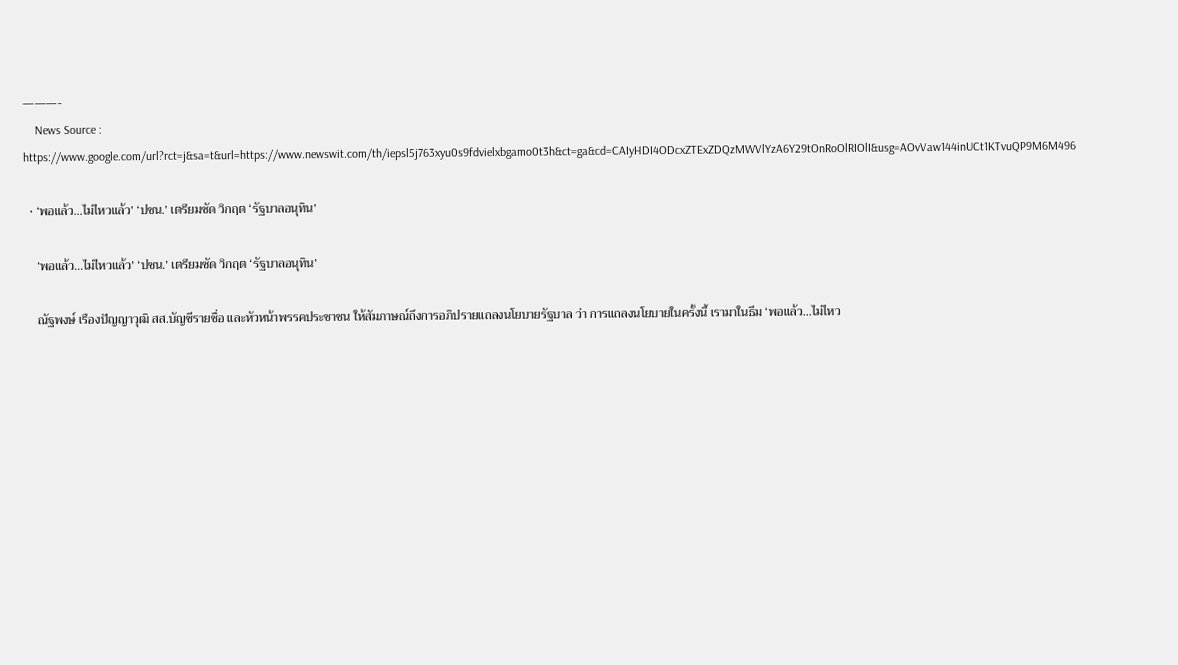———-
    News Source : https://www.google.com/url?rct=j&sa=t&url=https://www.newswit.com/th/iepsl5j763xyu0s9fdvielxbgamo0t3h&ct=ga&cd=CAIyHDI4ODcxZTExZDQzMWVlYzA6Y29tOnRoOlRIOlI&usg=AOvVaw144inUCt1KTvuQP9M6M496

  • ‘พอแล้ว…ไม่ไหวแล้ว’ ‘ปชน.’ เตรียมซัด วิกฤต ‘รัฐบาลอนุทิน’

    ‘พอแล้ว…ไม่ไหวแล้ว’ ‘ปชน.’ เตรียมซัด วิกฤต ‘รัฐบาลอนุทิน’

    ณัฐพงษ์ เรืองปัญญาวุฒิ สส.บัญชีรายชื่อ และหัวหน้าพรรคประชาชน ให้สัมภาษณ์ถึงการอภิปรายแถลงนโยบายรัฐบาล ว่า การแถลงนโยบายในครั้งนี้ เรามาในธีม ‘พอแล้ว…ไม่ไหว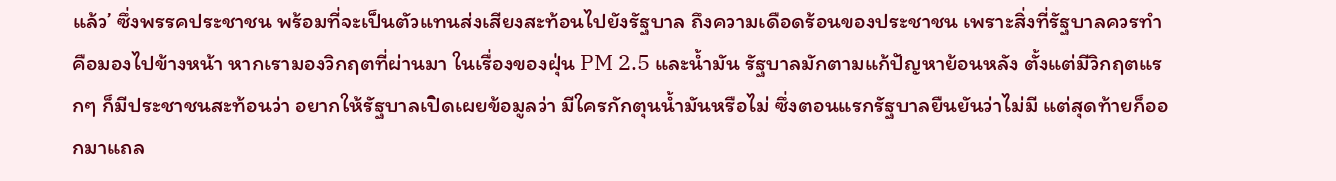แล้ว’ ซึ่งพรรคประชาชน พร้อมที่จะเป็นตัวแทนส่งเสียงสะท้อนไปยังรัฐบาล ถึงความเดือดร้อนของประชาชน เพราะสิ่งที่รัฐบาลควรทำคือมองไปข้างหน้า หากเรามองวิกฤตที่ผ่านมา ในเรื่องของฝุ่น PM 2.5 และน้ำมัน รัฐบาลมักตามแก้ปัญหาย้อนหลัง ตั้งแต่มีวิกฤตแรกๆ ก็มีประชาชนสะท้อนว่า อยากให้รัฐบาลเปิดเผยข้อมูลว่า มีใครกักตุนน้ำมันหรือไม่ ซึ่งตอนแรกรัฐบาลยืนยันว่าไม่มี แต่สุดท้ายก็ออกมาแถล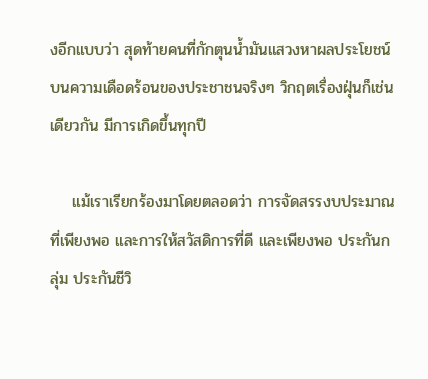งอีกแบบว่า สุดท้ายคนที่กักตุนน้ำมันแสวงหาผลประโยชน์ บนความเดือดร้อนของประชาชนจริงๆ วิกฤตเรื่องฝุ่นก็เช่นเดียวกัน มีการเกิดขึ้นทุกปี

    แม้เราเรียกร้องมาโดยตลอดว่า การจัดสรรงบประมาณที่เพียงพอ และการให้สวัสดิการที่ดี และเพียงพอ ประกันกลุ่ม ประกันชีวิ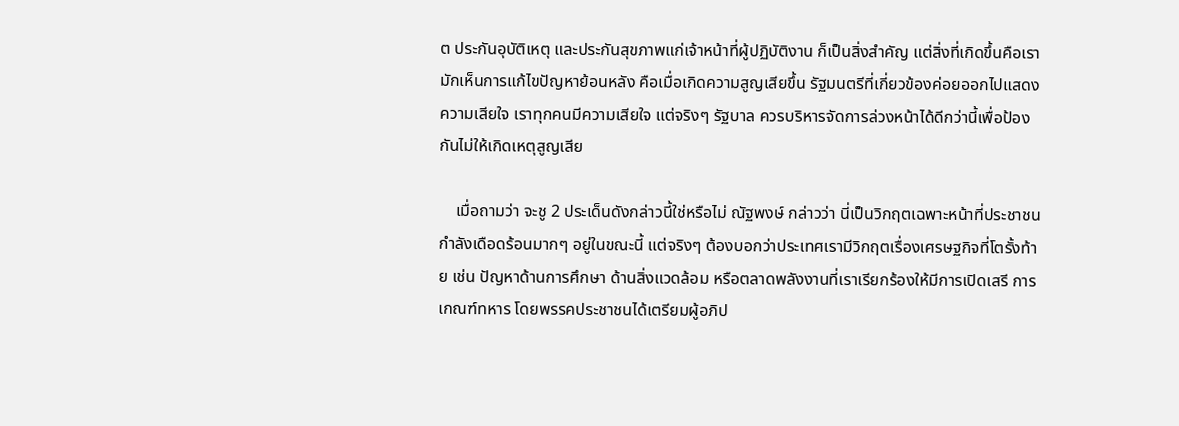ต ประกันอุบัติเหตุ และประกันสุขภาพแก่เจ้าหน้าที่ผู้ปฏิบัติงาน ก็เป็นสิ่งสำคัญ แต่สิ่งที่เกิดขึ้นคือเรามักเห็นการแก้ไขปัญหาย้อนหลัง คือเมื่อเกิดความสูญเสียขึ้น รัฐมนตรีที่เกี่ยวข้องค่อยออกไปแสดงความเสียใจ เราทุกคนมีความเสียใจ แต่จริงๆ รัฐบาล ควรบริหารจัดการล่วงหน้าได้ดีกว่านี้เพื่อป้องกันไม่ให้เกิดเหตุสูญเสีย

    เมื่อถามว่า จะชู 2 ประเด็นดังกล่าวนี้ใช่หรือไม่ ณัฐพงษ์ กล่าวว่า นี่เป็นวิกฤตเฉพาะหน้าที่ประชาชนกำลังเดือดร้อนมากๆ อยู่ในขณะนี้ แต่จริงๆ ต้องบอกว่าประเทศเรามีวิกฤตเรื่องเศรษฐกิจที่โตรั้งท้าย เช่น ปัญหาด้านการศึกษา ด้านสิ่งแวดล้อม หรือตลาดพลังงานที่เราเรียกร้องให้มีการเปิดเสรี การเกณฑ์ทหาร โดยพรรคประชาชนได้เตรียมผู้อภิป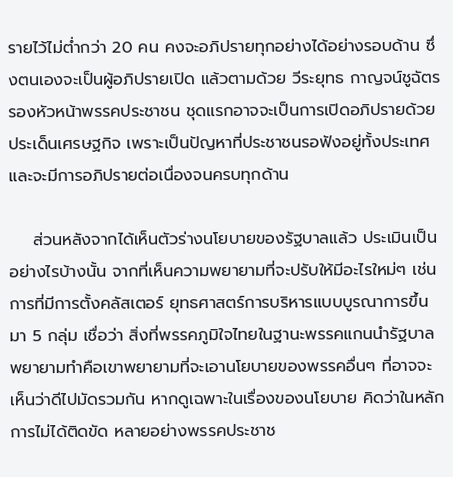รายไว้ไม่ต่ำกว่า 20 คน คงจะอภิปรายทุกอย่างได้อย่างรอบด้าน ซึ่งตนเองจะเป็นผู้อภิปรายเปิด แล้วตามด้วย วีระยุทธ กาญจน์ชูฉัตร รองหัวหน้าพรรคประชาชน ชุดแรกอาจจะเป็นการเปิดอภิปรายด้วยประเด็นเศรษฐกิจ เพราะเป็นปัญหาที่ประชาชนรอฟังอยู่ทั้งประเทศ และจะมีการอภิปรายต่อเนื่องจนครบทุกด้าน

    ส่วนหลังจากได้เห็นตัวร่างนโยบายของรัฐบาลแล้ว ประเมินเป็นอย่างไรบ้างนั้น จากที่เห็นความพยายามที่จะปรับให้มีอะไรใหม่ๆ เช่น การที่มีการตั้งคลัสเตอร์ ยุทธศาสตร์การบริหารแบบบูรณาการขึ้นมา 5 กลุ่ม เชื่อว่า สิ่งที่พรรคภูมิใจไทยในฐานะพรรคแกนนำรัฐบาล พยายามทำคือเขาพยายามที่จะเอานโยบายของพรรคอื่นๆ ที่อาจจะเห็นว่าดีไปมัดรวมกัน หากดูเฉพาะในเรื่องของนโยบาย คิดว่าในหลักการไม่ได้ติดขัด หลายอย่างพรรคประชาช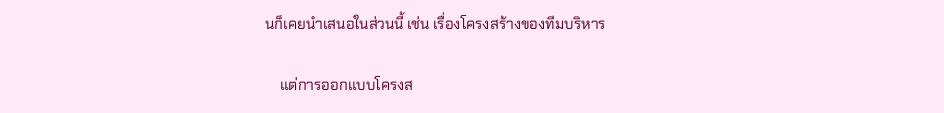นก็เคยนำเสนอในส่วนนี้ เช่น เรื่องโครงสร้างของทีมบริหาร

    แต่การออกแบบโครงส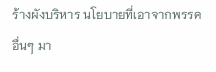ร้างผังบริหาร นโยบายที่เอาจากพรรคอื่นๆ มา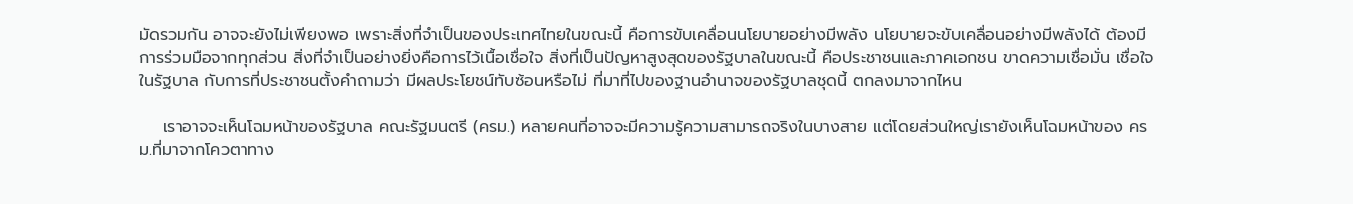มัดรวมกัน อาจจะยังไม่เพียงพอ เพราะสิ่งที่จำเป็นของประเทศไทยในขณะนี้ คือการขับเคลื่อนนโยบายอย่างมีพลัง นโยบายจะขับเคลื่อนอย่างมีพลังได้ ต้องมีการร่วมมือจากทุกส่วน สิ่งที่จำเป็นอย่างยิ่งคือการไว้เนื้อเชื่อใจ สิ่งที่เป็นปัญหาสูงสุดของรัฐบาลในขณะนี้ คือประชาชนและภาคเอกชน ขาดความเชื่อมั่น เชื่อใจในรัฐบาล กับการที่ประชาชนตั้งคำถามว่า มีผลประโยชน์ทับซ้อนหรือไม่ ที่มาที่ไปของฐานอำนาจของรัฐบาลชุดนี้ ตกลงมาจากไหน

    เราอาจจะเห็นโฉมหน้าของรัฐบาล คณะรัฐมนตรี (ครม.) หลายคนที่อาจจะมีความรู้ความสามารถจริงในบางสาย แต่โดยส่วนใหญ่เรายังเห็นโฉมหน้าของ ครม.ที่มาจากโควตาทาง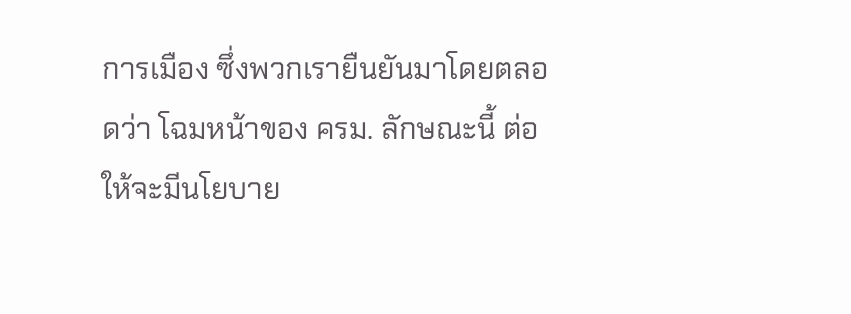การเมือง ซึ่งพวกเรายืนยันมาโดยตลอดว่า โฉมหน้าของ ครม. ลักษณะนี้ ต่อให้จะมีนโยบาย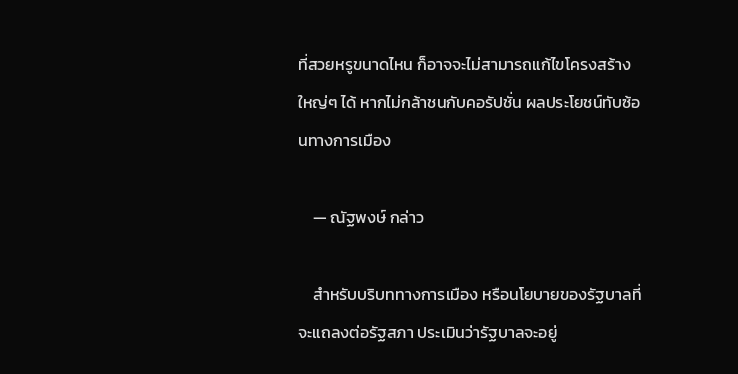ที่สวยหรูขนาดไหน ก็อาจจะไม่สามารถแก้ไขโครงสร้างใหญ่ๆ ได้ หากไม่กล้าชนกับคอรัปชั่น ผลประโยชน์ทับซ้อนทางการเมือง

    — ณัฐพงษ์ กล่าว

    สำหรับบริบททางการเมือง หรือนโยบายของรัฐบาลที่จะแถลงต่อรัฐสภา ประเมินว่ารัฐบาลจะอยู่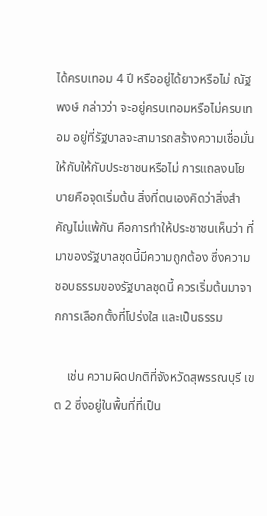ได้ครบเทอม 4 ปี หรืออยู่ได้ยาวหรือไม่ ณัฐพงษ์ กล่าวว่า จะอยู่ครบเทอมหรือไม่ครบเทอม อยู่ที่รัฐบาลจะสามารถสร้างความเชื่อมั่นให้กับให้กับประชาชนหรือไม่ การแถลงนโยบายคือจุดเริ่มต้น สิ่งที่ตนเองคิดว่าสิ่งสำคัญไม่แพ้กัน คือการทำให้ประชาชนเห็นว่า ที่มาของรัฐบาลชุดนี้มีความถูกต้อง ซึ่งความชอบธรรมของรัฐบาลชุดนี้ ควรเริ่มต้นมาจากการเลือกตั้งที่โปร่งใส และเป็นธรรม

    เช่น ความผิดปกติที่จังหวัดสุพรรณบุรี เขต 2 ซึ่งอยู่ในพื้นที่ที่เป็น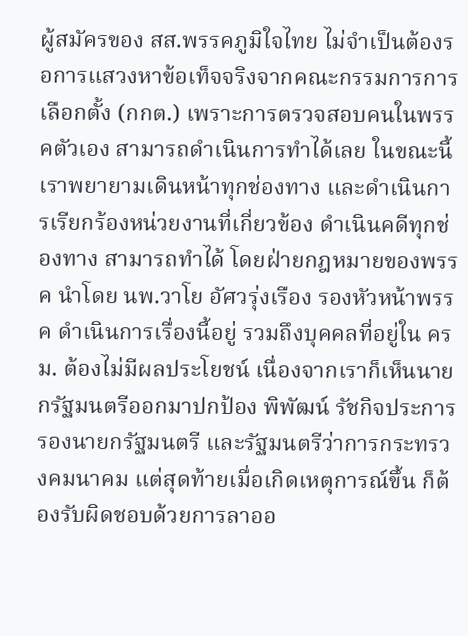ผู้สมัครของ สส.พรรคภูมิใจไทย ไม่จำเป็นต้องรอการแสวงหาข้อเท็จจริงจากคณะกรรมการการเลือกตั้ง (กกต.) เพราะการตรวจสอบคนในพรรคตัวเอง สามารถดำเนินการทำได้เลย ในขณะนี้เราพยายามเดินหน้าทุกช่องทาง และดำเนินการเรียกร้องหน่วยงานที่เกี่ยวข้อง ดำเนินคดีทุกช่องทาง สามารถทำได้ โดยฝ่ายกฎหมายของพรรค นำโดย นพ.วาโย อัศวรุ่งเรือง รองหัวหน้าพรรค ดำเนินการเรื่องนี้อยู่ รวมถึงบุคคลที่อยู่ใน ครม. ต้องไม่มีผลประโยชน์ เนื่องจากเราก็เห็นนายกรัฐมนตรีออกมาปกป้อง พิพัฒน์ รัชกิจประการ รองนายกรัฐมนตรี และรัฐมนตรีว่าการกระทรวงคมนาคม แต่สุดท้ายเมื่อเกิดเหตุการณ์ขึ้น ก็ต้องรับผิดชอบด้วยการลาออ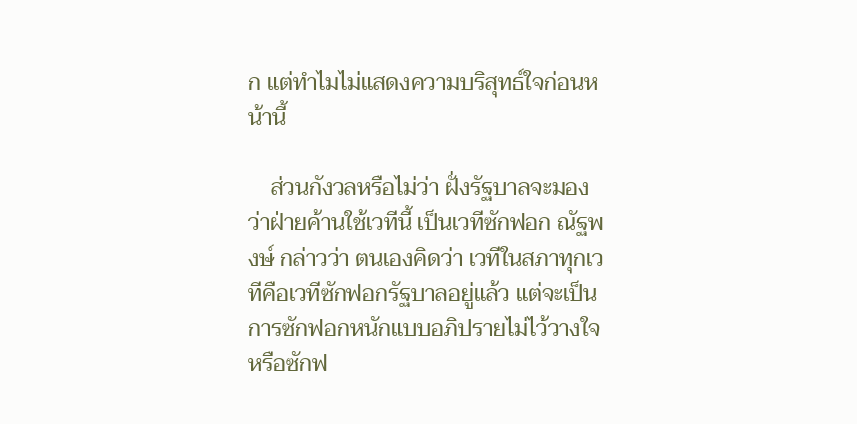ก แต่ทำไมไม่แสดงความบริสุทธ์ใจก่อนหน้านี้

    ส่วนกังวลหรือไม่ว่า ฝั่งรัฐบาลจะมองว่าฝ่ายค้านใช้เวทีนี้ เป็นเวทีซักฟอก ณัฐพงษ์ กล่าวว่า ตนเองคิดว่า เวทีในสภาทุกเวทีคือเวทีซักฟอกรัฐบาลอยู่แล้ว แต่จะเป็นการซักฟอกหนักแบบอภิปรายไม่ไว้วางใจ หรือซักฟ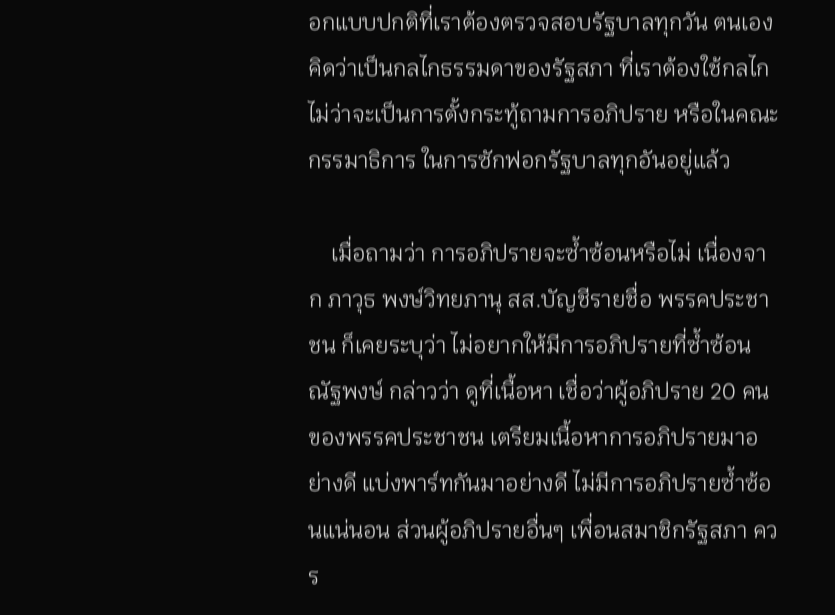อกแบบปกติที่เราต้องตรวจสอบรัฐบาลทุกวัน ตนเองคิดว่าเป็นกลไกธรรมดาของรัฐสภา ที่เราต้องใช้กลไก ไม่ว่าจะเป็นการตั้งกระทู้ถามการอภิปราย หรือในคณะกรรมาธิการ ในการซักฟอกรัฐบาลทุกอันอยู่แล้ว

    เมื่อถามว่า การอภิปรายจะซ้ำซ้อนหรือไม่ เนื่องจาก ภาวุธ พงษ์วิทยภานุ สส.บัญชีรายชื่อ พรรคประชาชน ก็เคยระบุว่า ไม่อยากให้มีการอภิปรายที่ซ้ำซ้อน ณัฐพงษ์ กล่าวว่า ดูที่เนื้อหา เชื่อว่าผู้อภิปราย 20 คนของพรรคประชาชน เตรียมเนื้อหาการอภิปรายมาอย่างดี แบ่งพาร์ทกันมาอย่างดี ไม่มีการอภิปรายซ้ำซ้อนแน่นอน ส่วนผู้อภิปรายอื่นๆ เพื่อนสมาชิกรัฐสภา ควร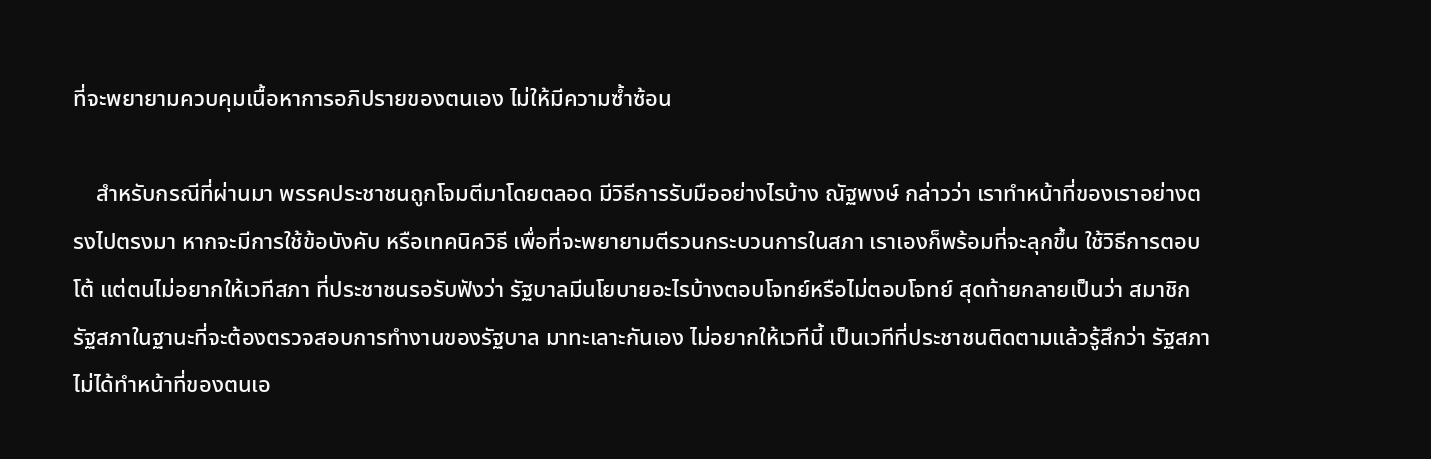ที่จะพยายามควบคุมเนื้อหาการอภิปรายของตนเอง ไม่ให้มีความซ้ำซ้อน

    สำหรับกรณีที่ผ่านมา พรรคประชาชนถูกโจมตีมาโดยตลอด มีวิธีการรับมืออย่างไรบ้าง ณัฐพงษ์ กล่าวว่า เราทำหน้าที่ของเราอย่างตรงไปตรงมา หากจะมีการใช้ข้อบังคับ หรือเทคนิควิธี เพื่อที่จะพยายามตีรวนกระบวนการในสภา เราเองก็พร้อมที่จะลุกขึ้น ใช้วิธีการตอบโต้ แต่ตนไม่อยากให้เวทีสภา ที่ประชาชนรอรับฟังว่า รัฐบาลมีนโยบายอะไรบ้างตอบโจทย์หรือไม่ตอบโจทย์ สุดท้ายกลายเป็นว่า สมาชิกรัฐสภาในฐานะที่จะต้องตรวจสอบการทำงานของรัฐบาล มาทะเลาะกันเอง ไม่อยากให้เวทีนี้ เป็นเวทีที่ประชาชนติดตามแล้วรู้สึกว่า รัฐสภาไม่ได้ทำหน้าที่ของตนเอ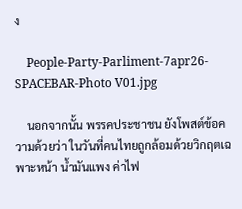ง

    People-Party-Parliment-7apr26-SPACEBAR-Photo V01.jpg

    นอกจากนั้น พรรคประชาชน ยังโพสต์ข้อความด้วยว่า ในวันที่คนไทยถูกล้อมด้วยวิกฤตเฉพาะหน้า น้ำมันแพง ค่าไฟ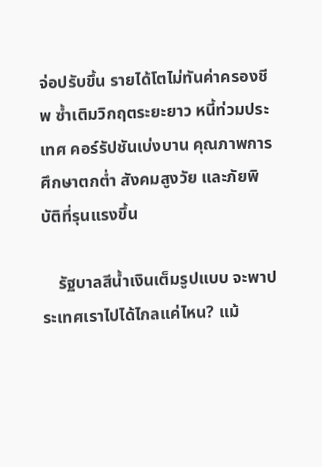จ่อปรับขึ้น รายได้โตไม่ทันค่าครองชีพ ซ้ำเติมวิกฤตระยะยาว หนี้ท่วมประเทศ คอร์รัปชันเบ่งบาน คุณภาพการศึกษาตกต่ำ สังคมสูงวัย และภัยพิบัติที่รุนแรงขึ้น

    รัฐบาลสีน้ำเงินเต็มรูปแบบ จะพาประเทศเราไปได้ไกลแค่ไหน? แม้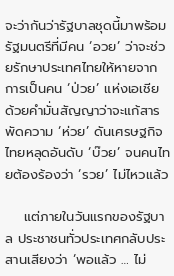จะว่ากันว่ารัฐบาลชุดนี้มาพร้อมรัฐมนตรีที่มีคน ‘อวย’ ว่าจะช่วยรักษาประเทศไทยให้หายจากการเป็นคน ‘ป่วย’ แห่งเอเชีย ด้วยคำมั่นสัญญาว่าจะแก้สารพัดความ ‘ห่วย’ ดันเศรษฐกิจไทยหลุดอันดับ ‘บ๊วย’ จนคนไทยต้องร้องว่า ‘รวย’ ไม่ไหวแล้ว

    แต่ภายในวันแรกของรัฐบาล ประชาชนทั่วประเทศกลับประสานเสียงว่า ‘พอแล้ว … ไม่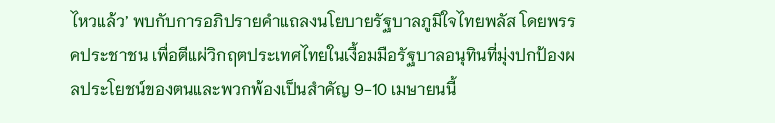ไหวแล้ว’ พบกับการอภิปรายคำแถลงนโยบายรัฐบาลภูมิใจไทยพลัส โดยพรรคประชาชน เพื่อตีแผ่วิกฤตประเทศไทยในเงื้อมมือรัฐบาลอนุทินที่มุ่งปกป้องผลประโยชน์ของตนและพวกพ้องเป็นสำคัญ 9-10 เมษายนนี้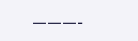———-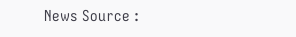News Source :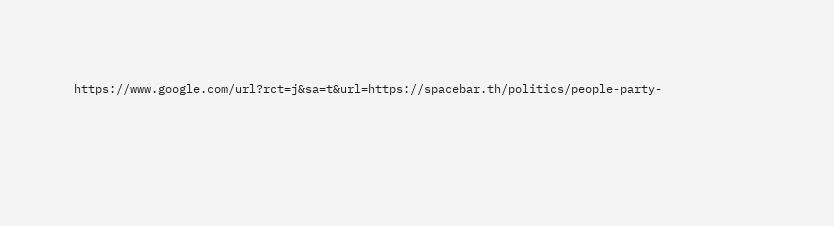https://www.google.com/url?rct=j&sa=t&url=https://spacebar.th/politics/people-party-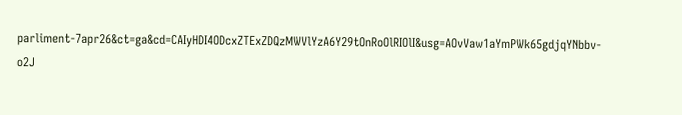parliment-7apr26&ct=ga&cd=CAIyHDI4ODcxZTExZDQzMWVlYzA6Y29tOnRoOlRIOlI&usg=AOvVaw1aYmPWk65gdjqYNbbv-o2J